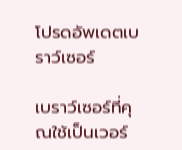โปรดอัพเดตเบราว์เซอร์

เบราว์เซอร์ที่คุณใช้เป็นเวอร์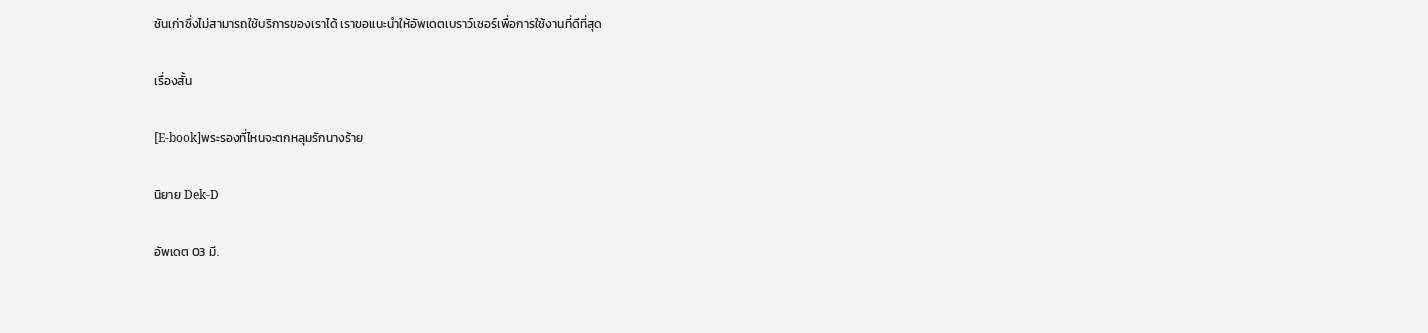ชันเก่าซึ่งไม่สามารถใช้บริการของเราได้ เราขอแนะนำให้อัพเดตเบราว์เซอร์เพื่อการใช้งานที่ดีที่สุด

เรื่องสั้น

[E-book]พระรองที่ไหนจะตกหลุมรักนางร้าย

นิยาย Dek-D

อัพเดต 03 มี.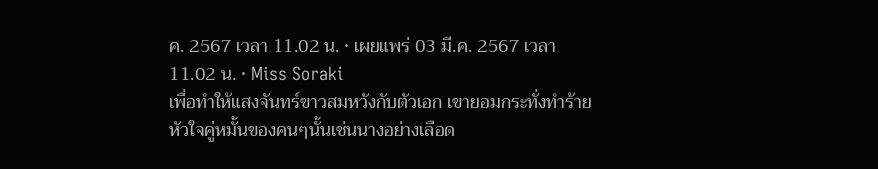ค. 2567 เวลา 11.02 น. • เผยแพร่ 03 มี.ค. 2567 เวลา 11.02 น. • Miss Soraki
เพื่อทำให้แสงจันทร์ขาวสมหวังกับตัวเอก เขายอมกระทั่งทำร้ายหัวใจคู่หมั้นของคนๆนั้นเช่นนางอย่างเลือด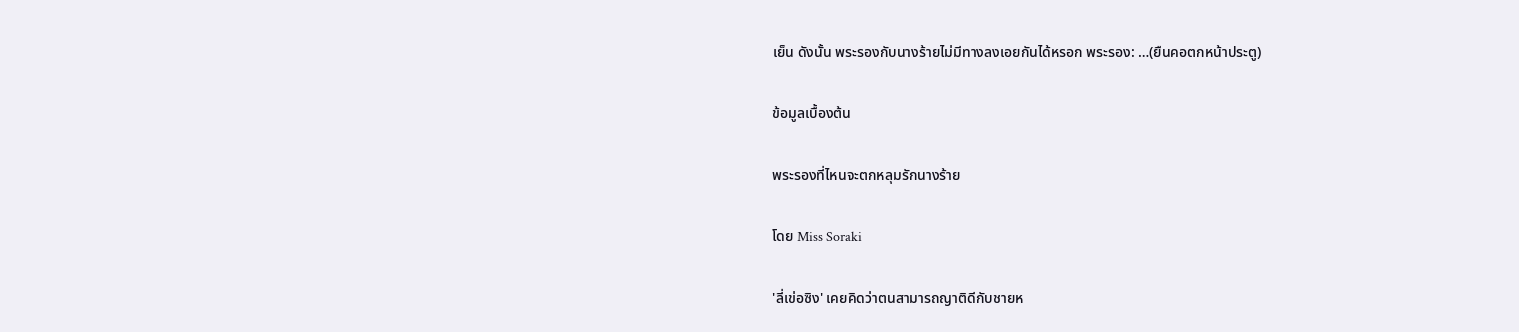เย็น ดังนั้น พระรองกับนางร้ายไม่มีทางลงเอยกันได้หรอก พระรอง: …(ยืนคอตกหน้าประตู)

ข้อมูลเบื้องต้น

พระรองที่ไหนจะตกหลุมรักนางร้าย

โดย Miss Soraki

'ลี่เข่อซิง' เคยคิดว่าตนสามารถญาติดีกับชายห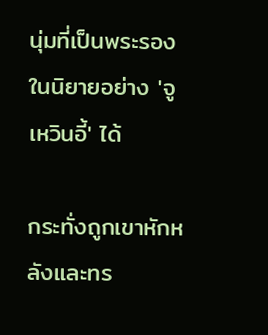นุ่มที่เป็นพระรองในนิยายอย่าง 'จูเหวินอี้' ได้

กระทั่งถูกเขาหักหลังและทร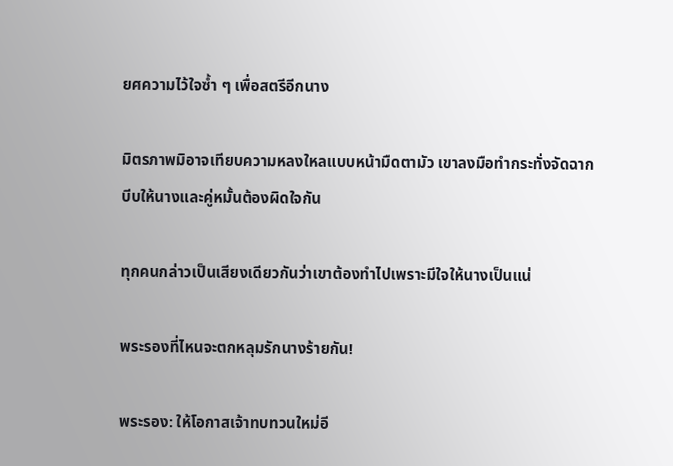ยศความไว้ใจซ้ำ ๆ เพื่อสตรีอีกนาง

มิตรภาพมิอาจเทียบความหลงใหลแบบหน้ามืดตามัว เขาลงมือทำกระทั่งจัดฉากบีบให้นางและคู่หมั้นต้องผิดใจกัน

ทุกคนกล่าวเป็นเสียงเดียวกันว่าเขาต้องทำไปเพราะมีใจให้นางเป็นแน่

พระรองที่ไหนจะตกหลุมรักนางร้ายกัน!

พระรอง: ให้โอกาสเจ้าทบทวนใหม่อี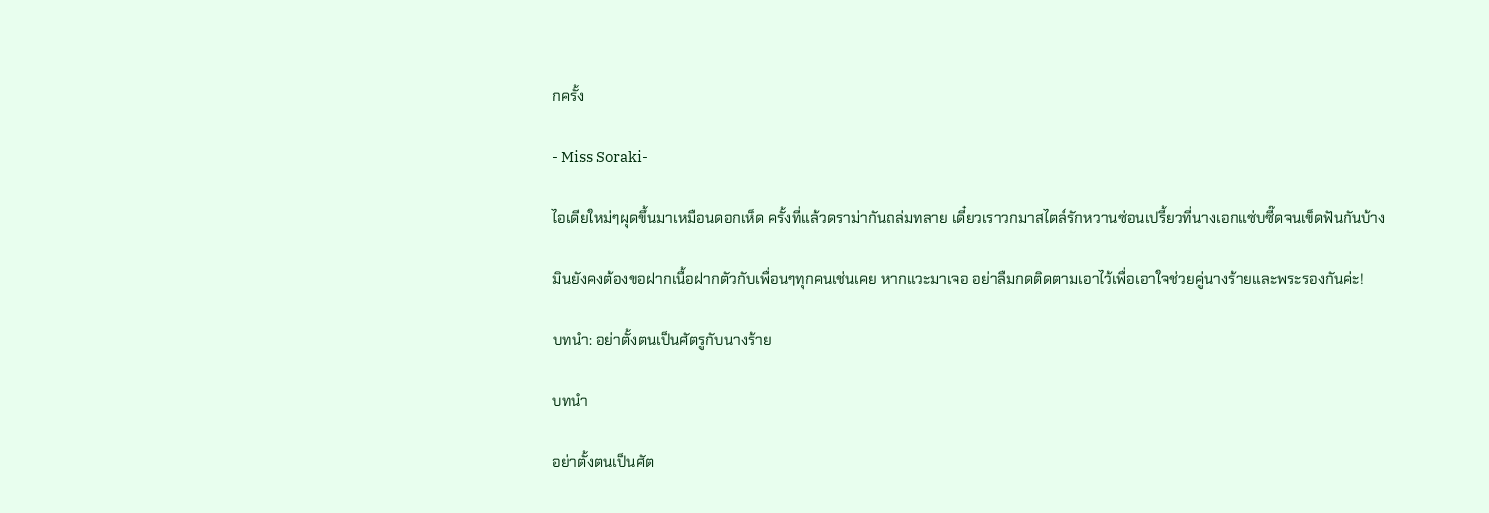กครั้ง

- Miss Soraki-

ไอเดียใหม่ๆผุดขึ้นมาเหมือนดอกเห็ด ครั้งที่แล้วดราม่ากันถล่มทลาย เดี๋ยวเราวกมาสไตล์รักหวานซ่อนเปรี้ยวที่นางเอกแซ่บซี๊ดจนเข็ดฟันกันบ้าง

มินยังคงต้องขอฝากเนื้อฝากตัวกับเพื่อนๆทุกคนเช่นเคย หากแวะมาเจอ อย่าลืมกดติดตามเอาไว้เพื่อเอาใจช่วยคู่นางร้ายและพระรองกันค่ะ!

บทนำ: อย่าตั้งตนเป็นศัตรูกับนางร้าย

บทนำ

อย่าตั้งตนเป็นศัต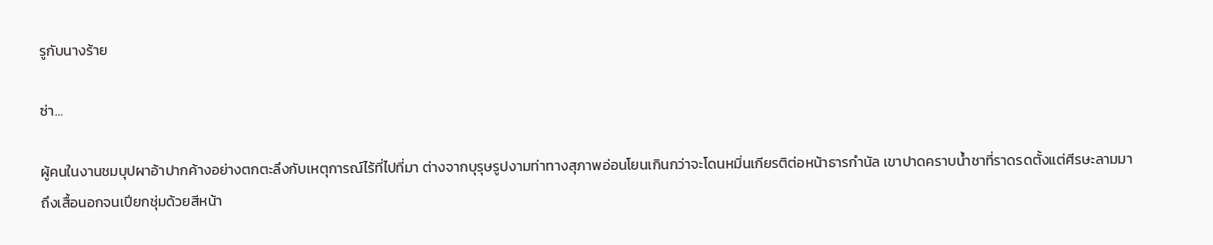รูกับนางร้าย

ซ่า…

ผู้คนในงานชมบุปผาอ้าปากค้างอย่างตกตะลึงกับเหตุการณ์ไร้ที่ไปที่มา ต่างจากบุรุษรูปงามท่าทางสุภาพอ่อนโยนเกินกว่าจะโดนหมิ่นเกียรติต่อหน้าธารกำนัล เขาปาดคราบน้ำชาที่ราดรดตั้งแต่ศีรษะลามมาถึงเสื้อนอกจนเปียกชุ่มด้วยสีหน้า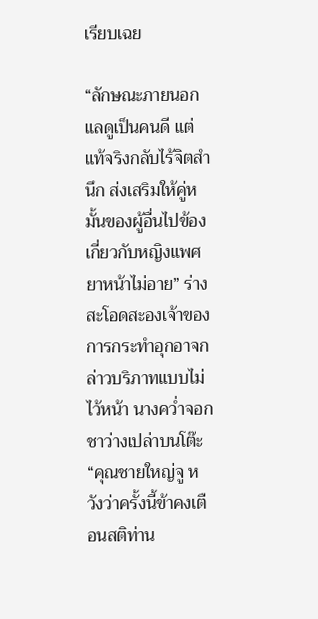เรียบเฉย

“ลักษณะภายนอกแลดูเป็นคนดี แต่แท้จริงกลับไร้จิตสำนึก ส่งเสริมให้คู่หมั้นของผู้อื่นไปข้องเกี่ยวกับหญิงแพศยาหน้าไม่อาย” ร่างสะโอดสะองเจ้าของการกระทำอุกอาจกล่าวบริภาทแบบไม่ไว้หน้า นางคว่ำจอกชาว่างเปล่าบนโต๊ะ “คุณชายใหญ่จู หวังว่าครั้งนี้ข้าคงเตือนสติท่าน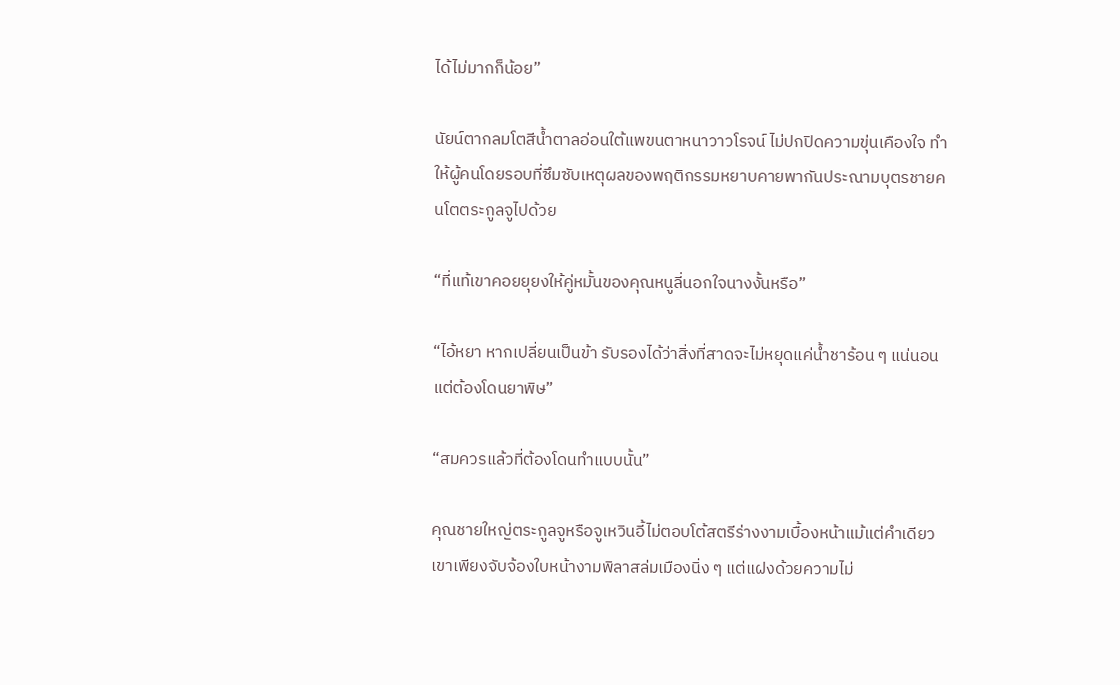ได้ไม่มากก็น้อย”

นัยน์ตากลมโตสีน้ำตาลอ่อนใต้แพขนตาหนาวาวโรจน์ ไม่ปกปิดความขุ่นเคืองใจ ทำให้ผู้คนโดยรอบที่ซึมซับเหตุผลของพฤติกรรมหยาบคายพากันประณามบุตรชายคนโตตระกูลจูไปด้วย

“ที่แท้เขาคอยยุยงให้คู่หมั้นของคุณหนูลี่นอกใจนางงั้นหรือ”

“ไอ้หยา หากเปลี่ยนเป็นข้า รับรองได้ว่าสิ่งที่สาดจะไม่หยุดแค่น้ำชาร้อน ๆ แน่นอน แต่ต้องโดนยาพิษ”

“สมควรแล้วที่ต้องโดนทำแบบนั้น”

คุณชายใหญ่ตระกูลจูหรือจูเหวินอี้ไม่ตอบโต้สตรีร่างงามเบื้องหน้าแม้แต่คำเดียว เขาเพียงจับจ้องใบหน้างามพิลาสล่มเมืองนิ่ง ๆ แต่แฝงด้วยความไม่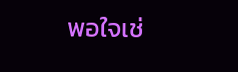พอใจเช่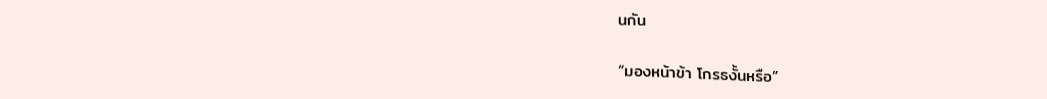นกัน

“มองหน้าข้า โกรธงั้นหรือ”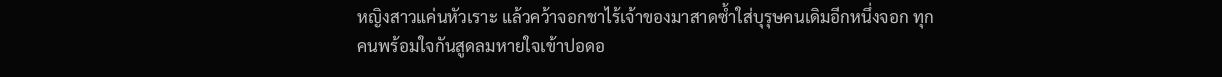หญิงสาวแค่นหัวเราะ แล้วคว้าจอกชาไร้เจ้าของมาสาดซ้ำใส่บุรุษคนเดิมอีกหนึ่งจอก ทุกคนพร้อมใจกันสูดลมหายใจเข้าปอดอ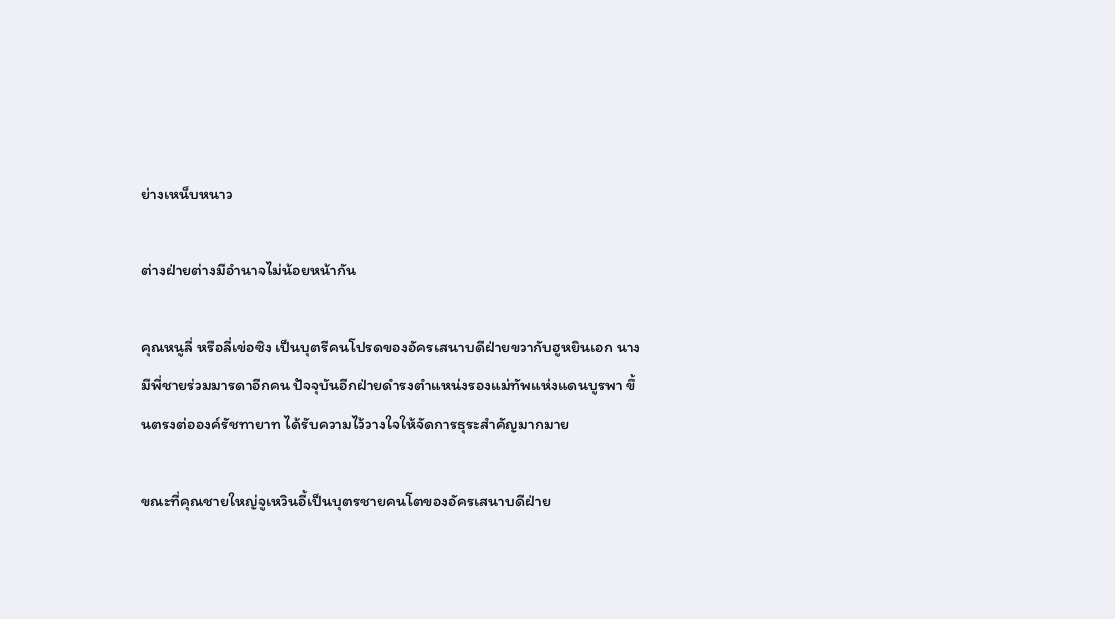ย่างเหน็บหนาว

ต่างฝ่ายต่างมีอำนาจไม่น้อยหน้ากัน

คุณหนูลี่ หรือลี่เข่อซิง เป็นบุตรีคนโปรดของอัครเสนาบดีฝ่ายขวากับฮูหยินเอก นางมีพี่ชายร่วมมารดาอีกคน ปัจจุบันอีกฝ่ายดำรงตำแหน่งรองแม่ทัพแห่งแดนบูรพา ขึ้นตรงต่อองค์รัชทายาท ได้รับความไว้วางใจให้จัดการธุระสำคัญมากมาย

ขณะที่คุณชายใหญ่จูเหวินอี้เป็นบุตรชายคนโตของอัครเสนาบดีฝ่าย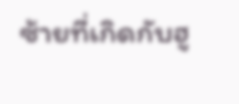ซ้ายที่เกิดกับฮู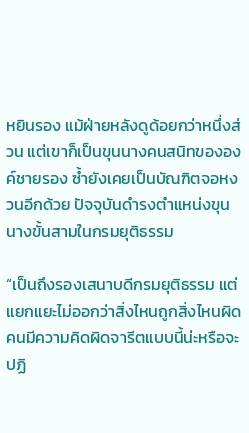หยินรอง แม้ฝ่ายหลังดูด้อยกว่าหนึ่งส่วน แต่เขาก็เป็นขุนนางคนสนิทขององค์ชายรอง ซ้ำยังเคยเป็นบัณฑิตจอหงวนอีกด้วย ปัจจุบันดำรงตำแหน่งขุนนางขั้นสามในกรมยุติธรรม

“เป็นถึงรองเสนาบดีกรมยุติธรรม แต่แยกแยะไม่ออกว่าสิ่งไหนถูกสิ่งไหนผิด คนมีความคิดผิดจารีตแบบนี้น่ะหรือจะปฏิ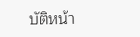บัติหน้า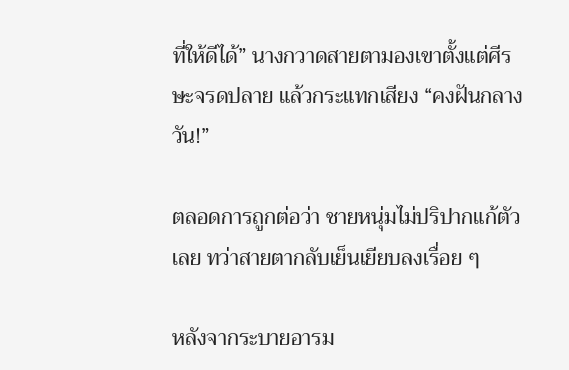ที่ให้ดีได้” นางกวาดสายตามองเขาตั้งแต่ศีรษะจรดปลาย แล้วกระแทกเสียง “คงฝันกลางวัน!”

ตลอดการถูกต่อว่า ชายหนุ่มไม่ปริปากแก้ตัวเลย ทว่าสายตากลับเย็นเยียบลงเรื่อย ๆ

หลังจากระบายอารม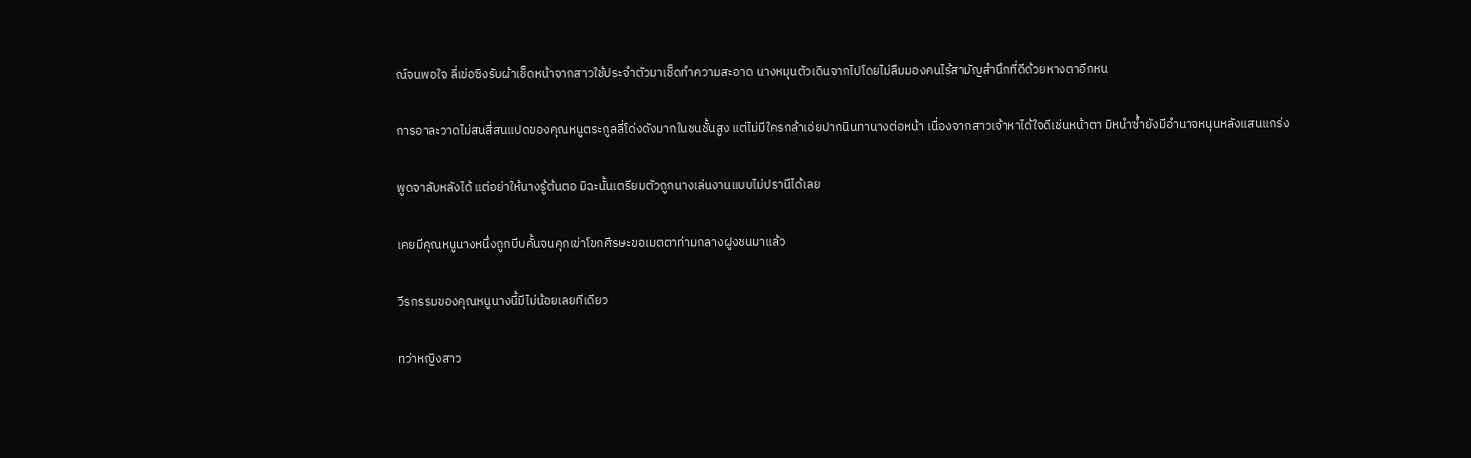ณ์จนพอใจ ลี่เข่อซิงรับผ้าเช็ดหน้าจากสาวใช้ประจำตัวมาเช็ดทำความสะอาด นางหมุนตัวเดินจากไปโดยไม่ลืมมองคนไร้สามัญสำนึกที่ดีด้วยหางตาอีกหน

การอาละวาดไม่สนสี่สนแปดของคุณหนูตระกูลลี่โด่งดังมากในชนชั้นสูง แต่ไม่มีใครกล้าเอ่ยปากนินทานางต่อหน้า เนื่องจากสาวเจ้าหาได้ใจดีเช่นหน้าตา มิหนำซ้ำยังมีอำนาจหนุนหลังแสนแกร่ง

พูดจาลับหลังได้ แต่อย่าให้นางรู้ต้นตอ มิฉะนั้นเตรียมตัวถูกนางเล่นงานแบบไม่ปรานีได้เลย

เคยมีคุณหนูนางหนึ่งถูกบีบคั้นจนคุกเข่าโขกศีรษะขอเมตตาท่ามกลางฝูงชนมาแล้ว

วีรกรรมของคุณหนูนางนี้มีไม่น้อยเลยทีเดียว

ทว่าหญิงสาว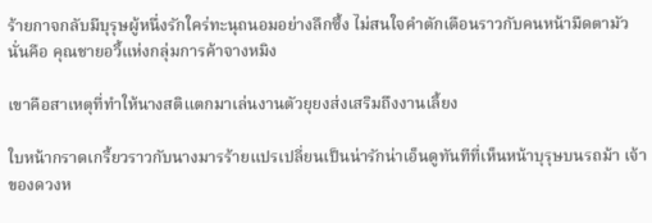ร้ายกาจกลับมีบุรุษผู้หนึ่งรักใคร่ทะนุถนอมอย่างลึกซึ้ง ไม่สนใจคำตักเตือนราวกับคนหน้ามืดตามัว นั่นคือ คุณชายอวี้แห่งกลุ่มการค้าจางหมิง

เขาคือสาเหตุที่ทำให้นางสติแตกมาเล่นงานตัวยุยงส่งเสริมถึงงานเลี้ยง

ใบหน้ากราดเกรี้ยวราวกับนางมารร้ายแปรเปลี่ยนเป็นน่ารักน่าเอ็นดูทันทีที่เห็นหน้าบุรุษบนรถม้า เจ้าของดวงห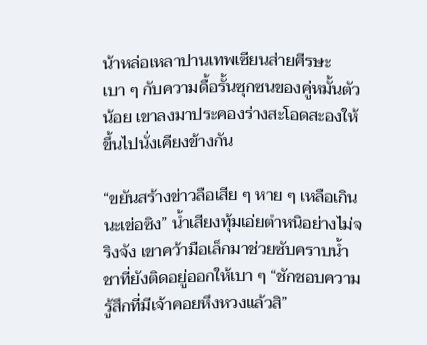น้าหล่อเหลาปานเทพเซียนส่ายศีรษะเบา ๆ กับความดื้อรั้นซุกซนของคู่หมั้นตัวน้อย เขาลงมาประคองร่างสะโอดสะองให้ขึ้นไปนั่งเคียงข้างกัน

“ขยันสร้างข่าวลือเสีย ๆ หาย ๆ เหลือเกินนะเข่อซิง” น้ำเสียงทุ้มเอ่ยตำหนิอย่างไม่จริงจัง เขาคว้ามือเล็กมาช่วยซับคราบน้ำชาที่ยังติดอยู่ออกให้เบา ๆ “ชักชอบความรู้สึกที่มีเจ้าคอยหึงหวงแล้วสิ”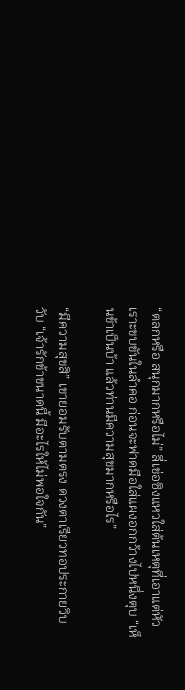“ตลกหรือ สนุกมากหรือไม่” ลี่เข่อซิงแหวใส่ต้นเหตุที่เอาแต่หัวเราะขบขันในลำคอ ก่อนจะฟาดมือใส่แผงอกกว้างไปหนึ่งตุบ “เห็นข้าเป็นบ้า แล้วท่านมีความสุขมากหรือไร”

“มีความสุขสิ” เขายอมรับตามตรง ดวงตาเรียวทอประกายวิบวับ “เจ้ารักข้าขนาดนี้ มีอะไรให้ไม่พอใจกัน”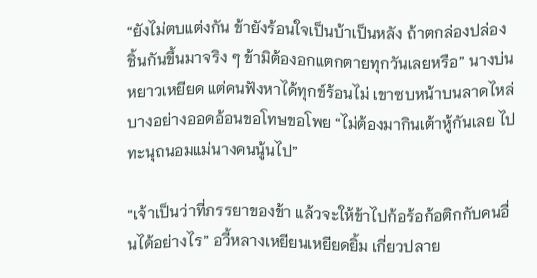“ยังไม่ตบแต่งกัน ข้ายังร้อนใจเป็นบ้าเป็นหลัง ถ้าตกล่องปล่องชิ้นกันขึ้นมาจริง ๆ ข้ามิต้องอกแตกตายทุกวันเลยหรือ” นางบ่นหยาวเหยียด แต่คนฟังหาได้ทุกข์ร้อนไม่ เขาซบหน้าบนลาดไหล่บางอย่างออดอ้อนขอโทษขอโพย “ไม่ต้องมากินเต้าหู้กันเลย ไปทะนุถนอมแม่นางคนนู้นไป”

“เจ้าเป็นว่าที่ภรรยาของข้า แล้วจะให้ข้าไปก้อร้อก้อติกกับคนอื่นได้อย่างไร” อวี้หลางเหยียนเหยียดยิ้ม เกี่ยวปลาย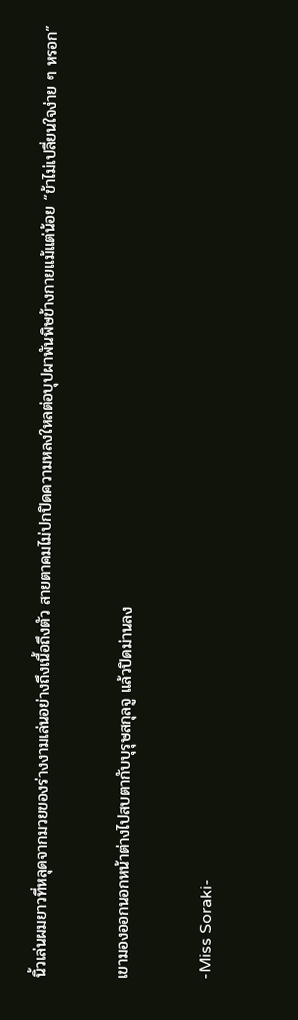นิ้วเล่นผมยาวที่หลุดจากมวยของร่างงามเล่นอย่างถึงเนื้อถึงตัว สายตาคมไม่ปกปิดความหลงใหลต่อบุปผาพันพิษข้างกายแม้แต่น้อย “ข้าไม่เปลี่ยนใจง่าย ๆ หรอก”

เขามองออกนอกหน้าต่างไปสบตากับบุรุษสกุลจู แล้วปิดม่านลง

-Miss Soraki-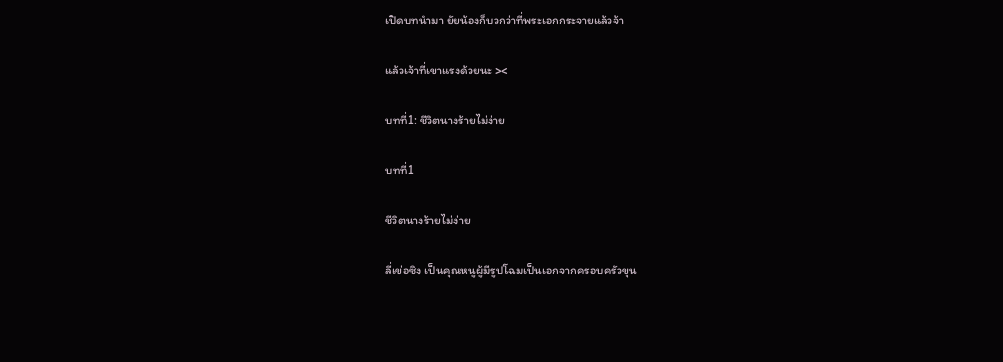เปิดบทนำมา ยัยน้องก็บวกว่าที่พระเอกกระจายแล้วจ้า

แล้วเจ้าที่เขาแรงด้วยนะ ><

บทที่1: ชีวิตนางร้ายไม่ง่าย

บทที่1

ชีวิตนางร้ายไม่ง่าย

ลี่เข่อซิง เป็นคุณหนูผู้มีรูปโฉมเป็นเอกจากครอบครัวขุน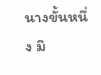นางขั้นหนึ่ง มิ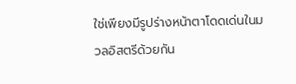ใช่เพียงมีรูปร่างหน้าตาโดดเด่นในมวลอิสตรีด้วยกัน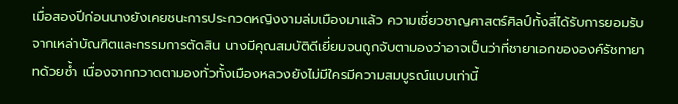เมื่อสองปีก่อนนางยังเคยชนะการประกวดหญิงงามล่มเมืองมาแล้ว ความเชี่ยวชาญศาสตร์ศิลป์ทั้งสี่ได้รับการยอมรับจากเหล่าบัณฑิตและกรรมการตัดสิน นางมีคุณสมบัติดีเยี่ยมจนถูกจับตามองว่าอาจเป็นว่าที่ชายาเอกขององค์รัชทายาทด้วยซ้ำ เนื่องจากกวาดตามองทั่วทั้งเมืองหลวงยังไม่มีใครมีความสมบูรณ์แบบเท่านี้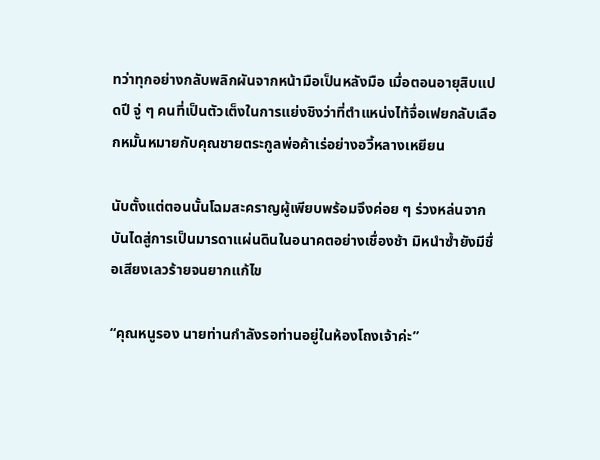ทว่าทุกอย่างกลับพลิกผันจากหน้ามือเป็นหลังมือ เมื่อตอนอายุสิบแปดปี จู่ ๆ คนที่เป็นตัวเต็งในการแย่งชิงว่าที่ตำแหน่งไท้จื่อเฟยกลับเลือกหมั้นหมายกับคุณชายตระกูลพ่อค้าเร่อย่างอวี้หลางเหยียน

นับตั้งแต่ตอนนั้นโฉมสะคราญผู้เพียบพร้อมจึงค่อย ๆ ร่วงหล่นจากบันไดสู่การเป็นมารดาแผ่นดินในอนาคตอย่างเชื่องช้า มิหนำซ้ำยังมีชื่อเสียงเลวร้ายจนยากแก้ไข

“คุณหนูรอง นายท่านกำลังรอท่านอยู่ในห้องโถงเจ้าค่ะ”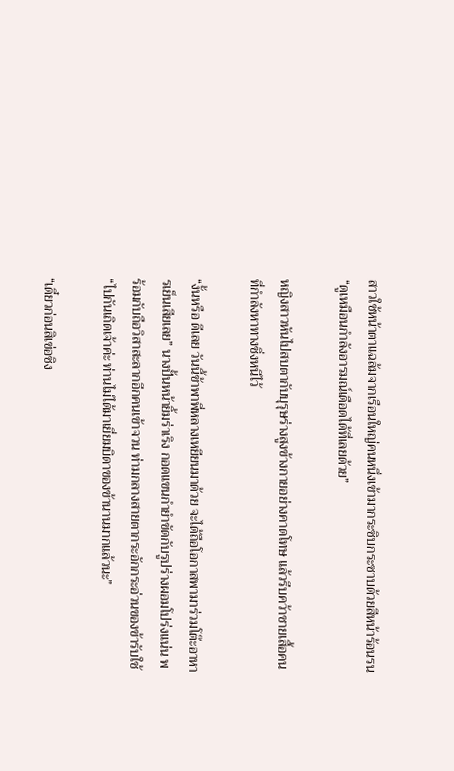สาวใช้หน้าตาแฉล้มจากเรือนใหญ่คนหนึ่งเข้ามากระซิบกระซาบด้วยสีหน้าร้อนรน “ดูเหมือนกำลังอารมณ์เดือดได้ที่เลยด้วย”

หญิงสาวหันไปสบตากับบุรุษร่างสูงข้างกายอย่างคาดโทษ แล้วรีบคว้าชายเสื้อคนที่กำลังหาทางชิ่งหนีไว้

“งั้นหรือ ดีเลย วันนี้ข้าพาพี่หลางเหยียนมาด้วย จะได้ถือโอกาสพามาร่วมโต๊ะอาหารเย็นเสียเลย” นางปั้นหน้ายิ้มร่าเริง กอดแขนกำยำขัดกับรูปร่างผอมโปร่งแน่น พร้อมกับถือวิสาสะลากอีกคนเข้าจวน ท่ามกลางสายตากระอักกระอ่วนของข้ารับใช้ “ไปกันเถิดเจ้าค่ะ ท่านไม่ได้มาเยี่ยมบิดาของข้านานมากแล้วนะ”

“เดี๋ยวก่อนสิเข่อซิง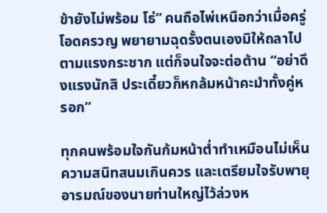ข้ายังไม่พร้อม โธ่” คนถือไพ่เหนือกว่าเมื่อครู่โอดครวญ พยายามฉุดรั้งตนเองมิให้ถลาไปตามแรงกระชาก แต่ก็จนใจจะต่อต้าน “อย่าดึงแรงนักสิ ประเดี๋ยวก็หกล้มหน้าคะมำทั้งคู่หรอก”

ทุกคนพร้อมใจกันก้มหน้าต่ำทำเหมือนไม่เห็นความสนิทสนมเกินควร และเตรียมใจรับพายุอารมณ์ของนายท่านใหญ่ไว้ล่วงห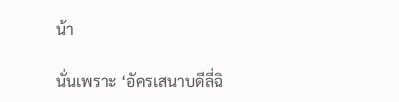น้า

นั่นเพราะ ‘อัครเสนาบดีลี่ฉิ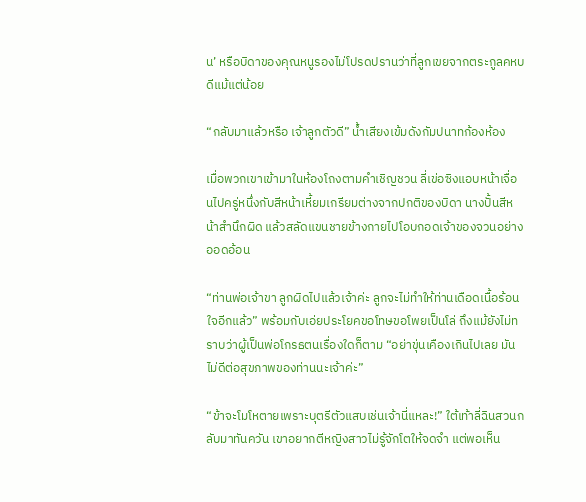น’ หรือบิดาของคุณหนูรองไม่โปรดปรานว่าที่ลูกเขยจากตระกูลคหบดีแม้แต่น้อย

“กลับมาแล้วหรือ เจ้าลูกตัวดี” น้ำเสียงเข้มดังกัมปนาทก้องห้อง

เมื่อพวกเขาเข้ามาในห้องโถงตามคำเชิญชวน ลี่เข่อซิงแอบหน้าเจื่อนไปครู่หนึ่งกับสีหน้าเหี้ยมเกรียมต่างจากปกติของบิดา นางปั้นสีหน้าสำนึกผิด แล้วสลัดแขนชายข้างกายไปโอบกอดเจ้าของจวนอย่างออดอ้อน

“ท่านพ่อเจ้าขา ลูกผิดไปแล้วเจ้าค่ะ ลูกจะไม่ทำให้ท่านเดือดเนื้อร้อนใจอีกแล้ว” พร้อมกับเอ่ยประโยคขอโทษขอโพยเป็นโล่ ถึงแม้ยังไม่ทราบว่าผู้เป็นพ่อโกรธตนเรื่องใดก็ตาม “อย่าขุ่นเคืองเกินไปเลย มันไม่ดีต่อสุขภาพของท่านนะเจ้าค่ะ”

“ข้าจะโมโหตายเพราะบุตรีตัวแสบเช่นเจ้านี่แหละ!” ใต้เท้าลี่ฉินสวนกลับมาทันควัน เขาอยากตีหญิงสาวไม่รู้จักโตให้จดจำ แต่พอเห็น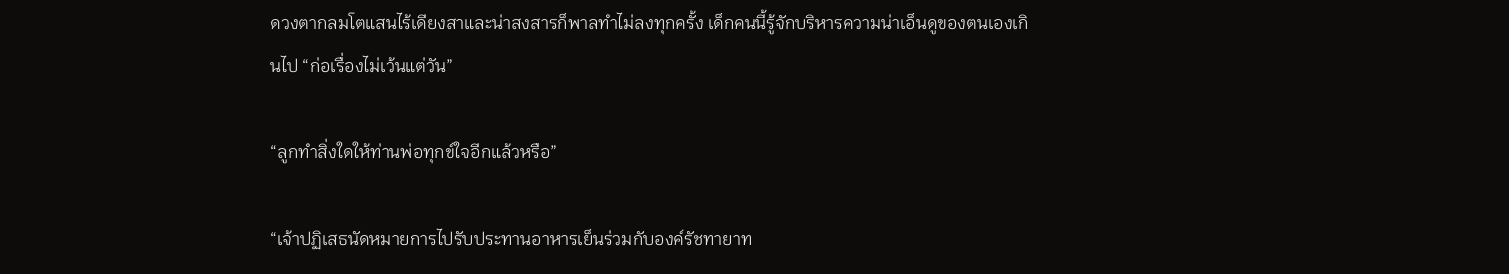ดวงตากลมโตแสนไร้เดียงสาและน่าสงสารก็พาลทำไม่ลงทุกครั้ง เด็กคนนี้รู้จักบริหารความน่าเอ็นดูของตนเองเกินไป “ก่อเรื่องไม่เว้นแต่วัน”

“ลูกทำสิ่งใดให้ท่านพ่อทุกข์ใจอีกแล้วหรือ”

“เจ้าปฏิเสธนัดหมายการไปรับประทานอาหารเย็นร่วมกับองค์รัชทายาท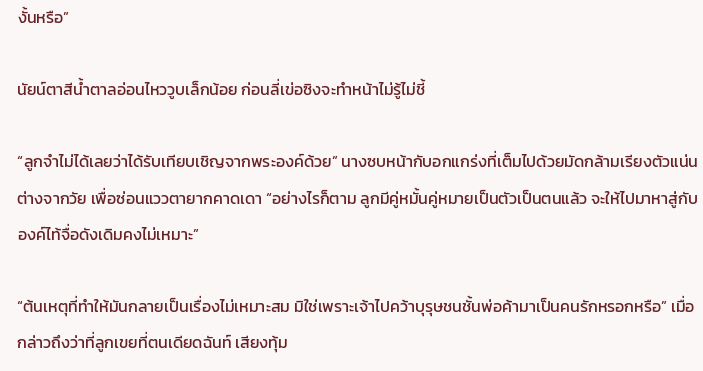งั้นหรือ”

นัยน์ตาสีน้ำตาลอ่อนไหววูบเล็กน้อย ก่อนลี่เข่อซิงจะทำหน้าไม่รู้ไม่ชี้

“ลูกจำไม่ได้เลยว่าได้รับเทียบเชิญจากพระองค์ด้วย” นางซบหน้ากับอกแกร่งที่เต็มไปด้วยมัดกล้ามเรียงตัวแน่นต่างจากวัย เพื่อซ่อนแววตายากคาดเดา “อย่างไรก็ตาม ลูกมีคู่หมั้นคู่หมายเป็นตัวเป็นตนแล้ว จะให้ไปมาหาสู่กับองค์ไท้จื่อดังเดิมคงไม่เหมาะ”

“ต้นเหตุที่ทำให้มันกลายเป็นเรื่องไม่เหมาะสม มิใช่เพราะเจ้าไปคว้าบุรุษชนชั้นพ่อค้ามาเป็นคนรักหรอกหรือ” เมื่อกล่าวถึงว่าที่ลูกเขยที่ตนเดียดฉันท์ เสียงทุ้ม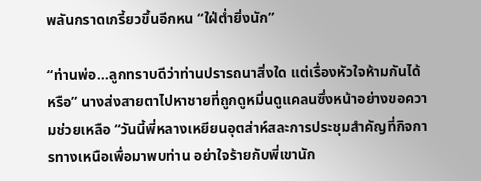พลันกราดเกรี้ยวขึ้นอีกหน “ใฝ่ต่ำยิ่งนัก”

“ท่านพ่อ…ลูกทราบดีว่าท่านปรารถนาสิ่งใด แต่เรื่องหัวใจห้ามกันได้หรือ” นางส่งสายตาไปหาชายที่ถูกดูหมิ่นดูแคลนซึ่งหน้าอย่างขอความช่วยเหลือ “วันนี้พี่หลางเหยียนอุตส่าห์สละการประชุมสำคัญที่กิจการทางเหนือเพื่อมาพบท่าน อย่าใจร้ายกับพี่เขานัก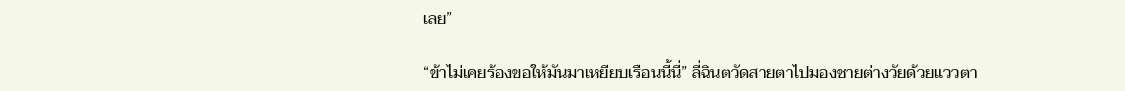เลย”

“ข้าไม่เคยร้องขอให้มันมาเหยียบเรือนนี้นี่” ลี่ฉินตวัดสายตาไปมองชายต่างวัยด้วยแววตา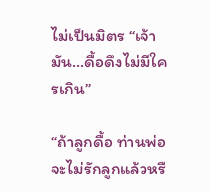ไม่เป็นมิตร “เจ้ามัน…ดื้อดึงไม่มีใครเกิน”

“ถ้าลูกดื้อ ท่านพ่อจะไม่รักลูกแล้วหรื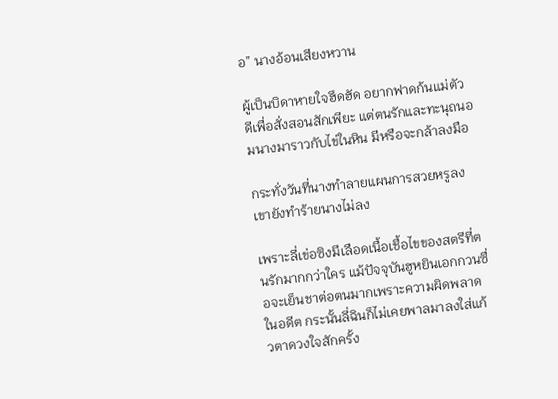อ” นางอ้อนเสียงหวาน

ผู้เป็นบิดาหายใจฮึดฮัด อยากฟาดก้นแม่ตัวดีเพื่อสั่งสอนสักเพียะ แต่ตนรักและทะนุถนอมนางมาราวกับไข่ในหิน มีหรือจะกล้าลงมือ

กระทั่งวันที่นางทำลายแผนการสวยหรูลง เขายังทำร้ายนางไม่ลง

เพราะลี่เข่อซิงมีเลือดเนื้อเชื้อไขของสตรีที่ตนรักมากกว่าใคร แม้ปัจจุบันฮูหยินเอกกวนซื่อจะเย็นชาต่อตนมากเพราะความผิดพลาดในอดีต กระนั้นลี่ฉินก็ไม่เคยพาลมาลงใส่แก้วตาดวงใจสักครั้ง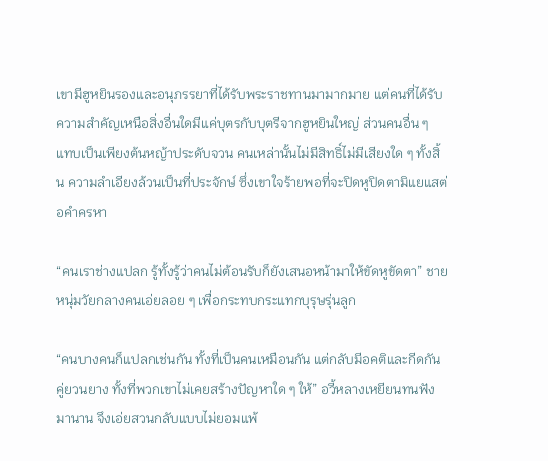เขามีฮูหยินรองและอนุภรรยาที่ได้รับพระราชทานมามากมาย แต่คนที่ได้รับความสำคัญเหนือสิ่งอื่นใดมีแค่บุตรกับบุตรีจากฮูหยินใหญ่ ส่วนคนอื่น ๆ แทบเป็นเพียงต้นหญ้าประดับจวน คนเหล่านั้นไม่มีสิทธิ์ไม่มีเสียงใด ๆ ทั้งสิ้น ความลำเอียงล้วนเป็นที่ประจักษ์ ซึ่งเขาใจร้ายพอที่จะปิดหูปิดตามิแยแสต่อคำครหา

“คนเราช่างแปลก รู้ทั้งรู้ว่าคนไม่ต้อนรับก็ยังเสนอหน้ามาให้ขัดหูขัดตา” ชายหนุ่มวัยกลางคนเอ่ยลอย ๆ เพื่อกระทบกระแทกบุรุษรุ่นลูก

“คนบางคนก็แปลกเช่นกัน ทั้งที่เป็นคนเหมือนกัน แต่กลับมีอคติและกีดกันคู่ยวนยาง ทั้งที่พวกเขาไม่เคยสร้างปัญหาใด ๆ ให้” อวี้หลางเหยียนทนฟังมานาน จึงเอ่ยสวนกลับแบบไม่ยอมแพ้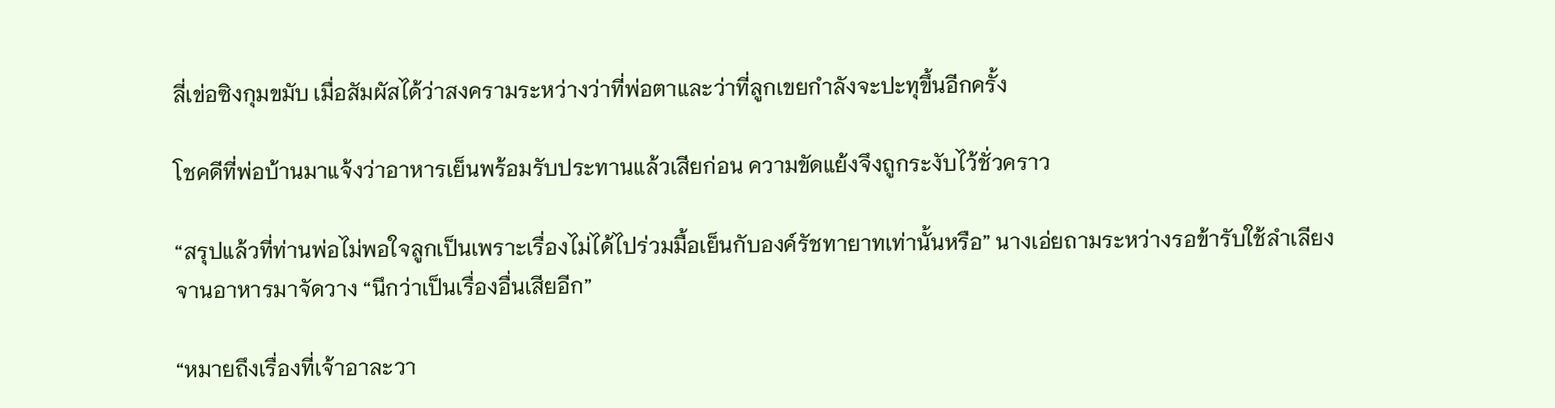ลี่เข่อซิงกุมขมับ เมื่อสัมผัสได้ว่าสงครามระหว่างว่าที่พ่อตาและว่าที่ลูกเขยกำลังจะปะทุขึ้นอีกครั้ง

โชคดีที่พ่อบ้านมาแจ้งว่าอาหารเย็นพร้อมรับประทานแล้วเสียก่อน ความขัดแย้งจึงถูกระงับไว้ชั่วคราว

“สรุปแล้วที่ท่านพ่อไม่พอใจลูกเป็นเพราะเรื่องไม่ได้ไปร่วมมื้อเย็นกับองค์รัชทายาทเท่านั้นหรือ” นางเอ่ยถามระหว่างรอข้ารับใช้ลำเลียงจานอาหารมาจัดวาง “นึกว่าเป็นเรื่องอื่นเสียอีก”

“หมายถึงเรื่องที่เจ้าอาละวา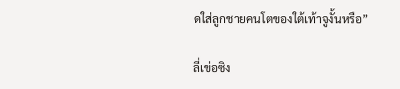ดใส่ลูกชายคนโตของใต้เท้าจูงั้นหรือ”

ลี่เข่อซิง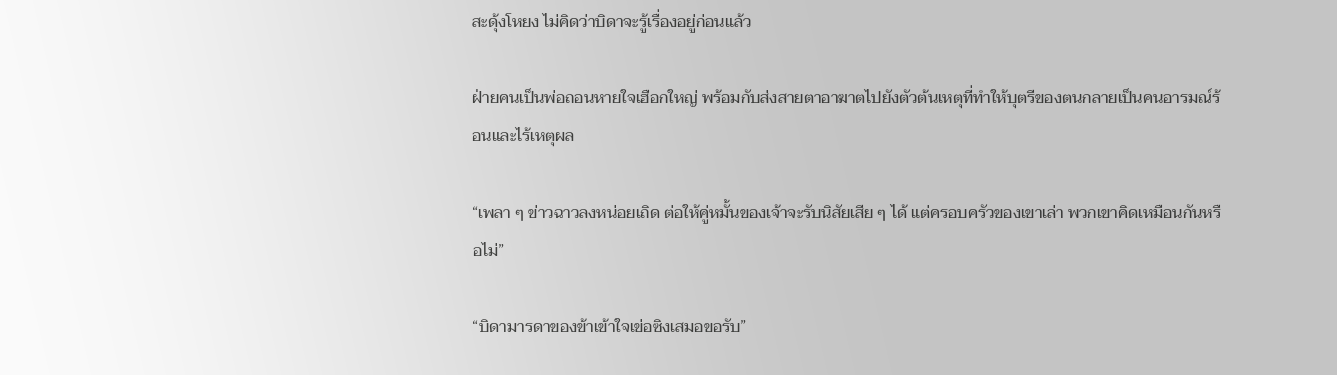สะดุ้งโหยง ไม่คิดว่าบิดาจะรู้เรื่องอยู่ก่อนแล้ว

ฝ่ายคนเป็นพ่อถอนหายใจเฮือกใหญ่ พร้อมกับส่งสายตาอาฆาตไปยังตัวต้นเหตุที่ทำให้บุตรีของตนกลายเป็นคนอารมณ์ร้อนและไร้เหตุผล

“เพลา ๆ ข่าวฉาวลงหน่อยเถิด ต่อให้คู่หมั้นของเจ้าจะรับนิสัยเสีย ๆ ได้ แต่ครอบครัวของเขาเล่า พวกเขาคิดเหมือนกันหรือไม่”

“บิดามารดาของข้าเข้าใจเข่อซิงเสมอขอรับ”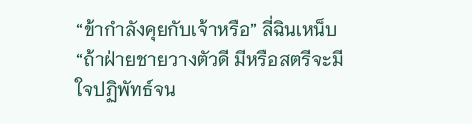“ข้ากำลังคุยกับเจ้าหรือ” ลี่ฉินเหน็บ “ถ้าฝ่ายชายวางตัวดี มีหรือสตรีจะมีใจปฏิพัทธ์จน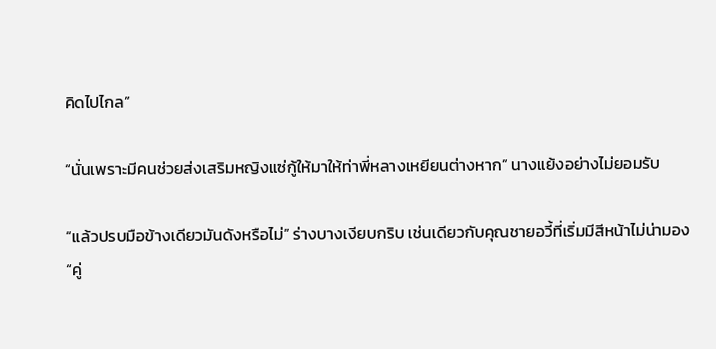คิดไปไกล”

“นั่นเพราะมีคนช่วยส่งเสริมหญิงแซ่กู้ให้มาให้ท่าพี่หลางเหยียนต่างหาก” นางแย้งอย่างไม่ยอมรับ

“แล้วปรบมือข้างเดียวมันดังหรือไม่” ร่างบางเงียบกริบ เช่นเดียวกับคุณชายอวี้ที่เริ่มมีสีหน้าไม่น่ามอง “คู่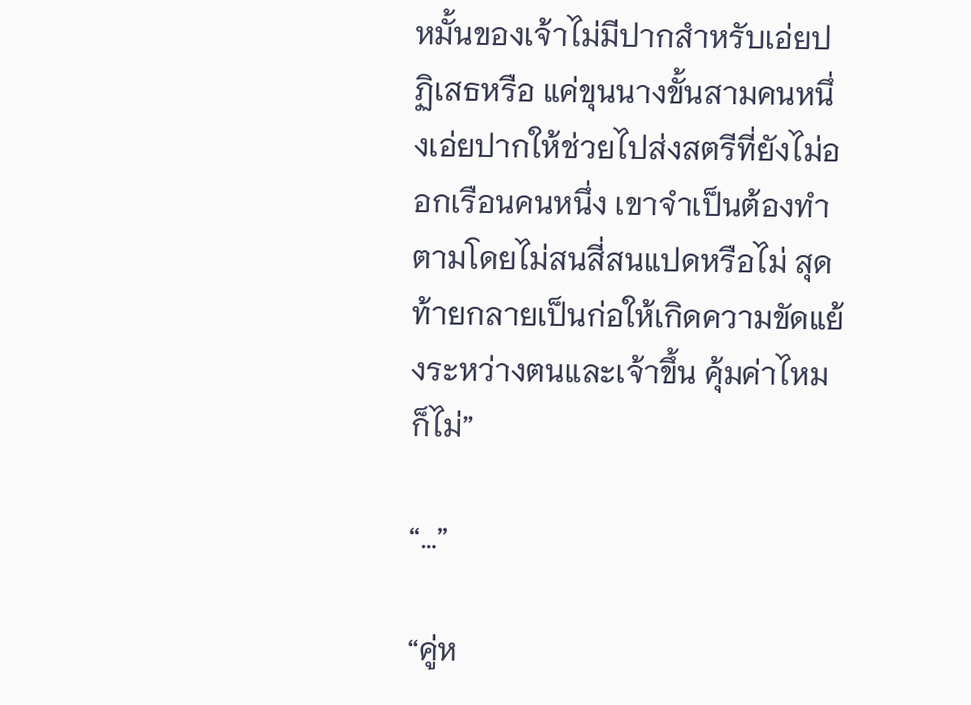หมั้นของเจ้าไม่มีปากสำหรับเอ่ยปฏิเสธหรือ แค่ขุนนางขั้นสามคนหนึ่งเอ่ยปากให้ช่วยไปส่งสตรีที่ยังไม่ออกเรือนคนหนึ่ง เขาจำเป็นต้องทำตามโดยไม่สนสี่สนแปดหรือไม่ สุดท้ายกลายเป็นก่อให้เกิดความขัดแย้งระหว่างตนและเจ้าขึ้น คุ้มค่าไหม ก็ไม่”

“…”

“คู่ห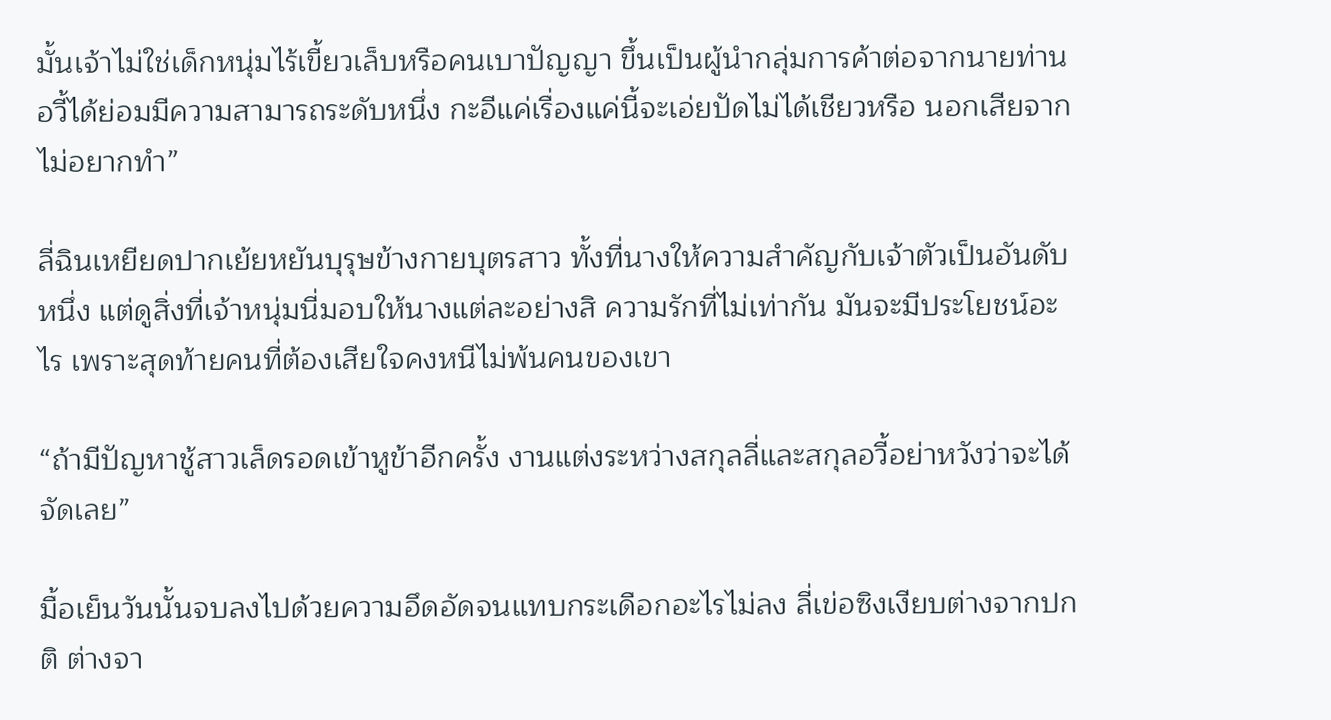มั้นเจ้าไม่ใช่เด็กหนุ่มไร้เขี้ยวเล็บหรือคนเบาปัญญา ขึ้นเป็นผู้นำกลุ่มการค้าต่อจากนายท่านอวี้ได้ย่อมมีความสามารถระดับหนึ่ง กะอีแค่เรื่องแค่นี้จะเอ่ยปัดไม่ได้เชียวหรือ นอกเสียจากไม่อยากทำ”

ลี่ฉินเหยียดปากเย้ยหยันบุรุษข้างกายบุตรสาว ทั้งที่นางให้ความสำคัญกับเจ้าตัวเป็นอันดับหนึ่ง แต่ดูสิ่งที่เจ้าหนุ่มนี่มอบให้นางแต่ละอย่างสิ ความรักที่ไม่เท่ากัน มันจะมีประโยชน์อะไร เพราะสุดท้ายคนที่ต้องเสียใจคงหนีไม่พ้นคนของเขา

“ถ้ามีปัญหาชู้สาวเล็ดรอดเข้าหูข้าอีกครั้ง งานแต่งระหว่างสกุลลี่และสกุลอวี้อย่าหวังว่าจะได้จัดเลย”

มื้อเย็นวันนั้นจบลงไปด้วยความอึดอัดจนแทบกระเดือกอะไรไม่ลง ลี่เข่อซิงเงียบต่างจากปกติ ต่างจา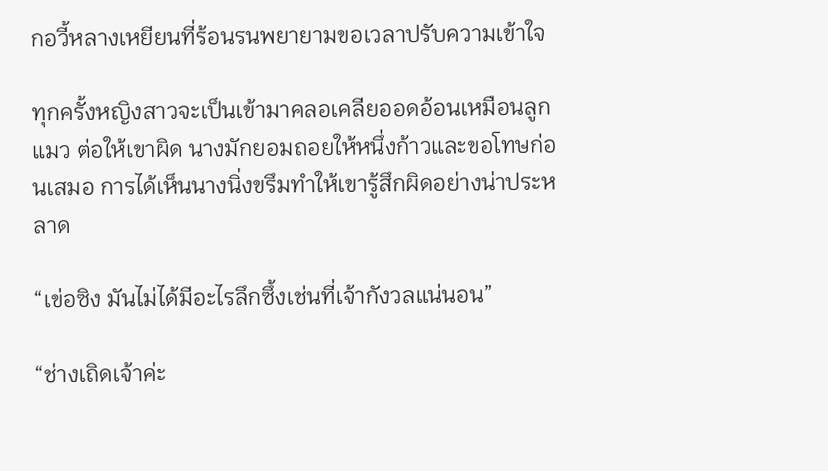กอวี้หลางเหยียนที่ร้อนรนพยายามขอเวลาปรับความเข้าใจ

ทุกครั้งหญิงสาวจะเป็นเข้ามาคลอเคลียออดอ้อนเหมือนลูกแมว ต่อให้เขาผิด นางมักยอมถอยให้หนึ่งก้าวและขอโทษก่อนเสมอ การได้เห็นนางนิ่งขรึมทำให้เขารู้สึกผิดอย่างน่าประหลาด

“เข่อซิง มันไม่ได้มีอะไรลึกซึ้งเช่นที่เจ้ากังวลแน่นอน”

“ช่างเถิดเจ้าค่ะ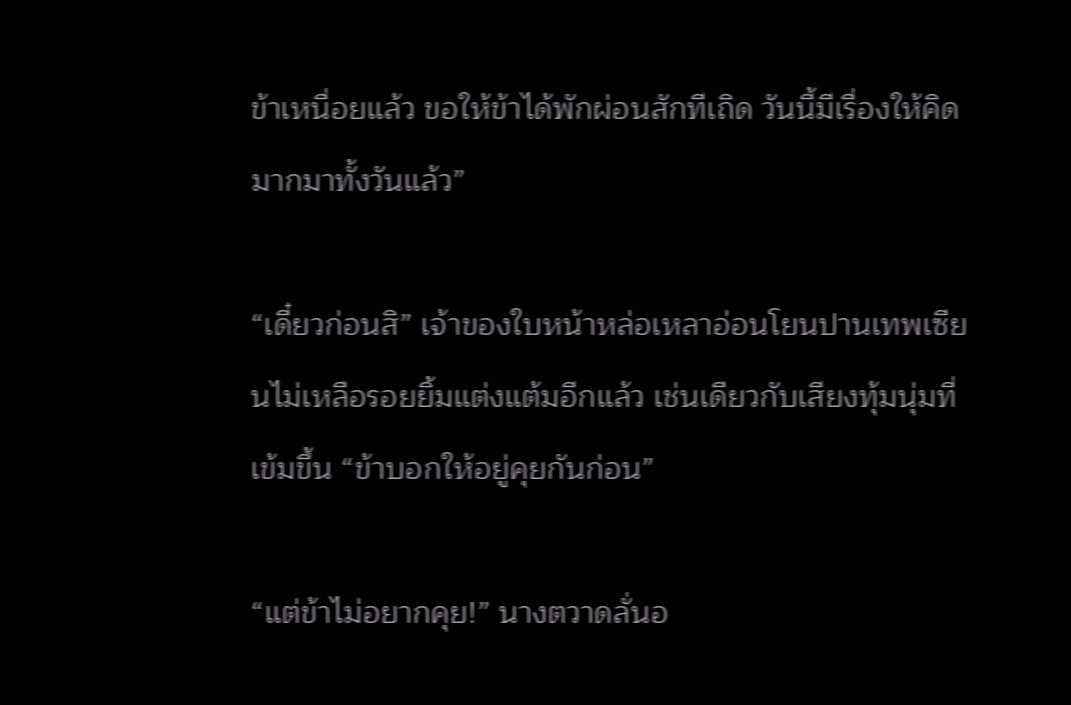ข้าเหนื่อยแล้ว ขอให้ข้าได้พักผ่อนสักทีเถิด วันนี้มีเรื่องให้คิดมากมาทั้งวันแล้ว”

“เดี๋ยวก่อนสิ” เจ้าของใบหน้าหล่อเหลาอ่อนโยนปานเทพเซียนไม่เหลือรอยยิ้มแต่งแต้มอีกแล้ว เช่นเดียวกับเสียงทุ้มนุ่มที่เข้มขึ้น “ข้าบอกให้อยู่คุยกันก่อน”

“แต่ข้าไม่อยากคุย!” นางตวาดลั่นอ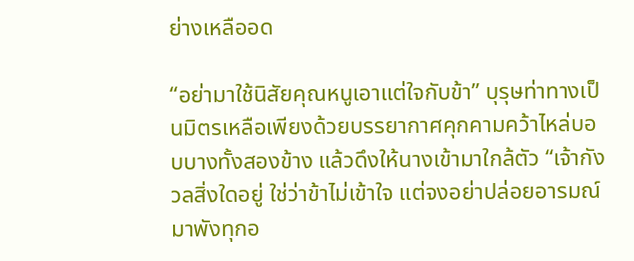ย่างเหลืออด

“อย่ามาใช้นิสัยคุณหนูเอาแต่ใจกับข้า” บุรุษท่าทางเป็นมิตรเหลือเพียงด้วยบรรยากาศคุกคามคว้าไหล่บอบบางทั้งสองข้าง แล้วดึงให้นางเข้ามาใกล้ตัว “เจ้ากังวลสิ่งใดอยู่ ใช่ว่าข้าไม่เข้าใจ แต่จงอย่าปล่อยอารมณ์มาพังทุกอ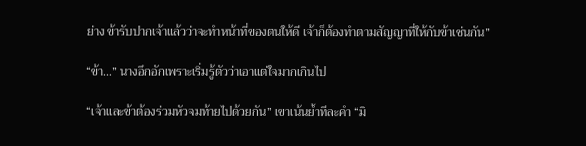ย่าง ข้ารับปากเจ้าแล้วว่าจะทำหน้าที่ของตนให้ดี เจ้าก็ต้องทำตามสัญญาที่ให้กับข้าเช่นกัน”

“ข้า…” นางอึกอักเพราะเริ่มรู้ตัวว่าเอาแต่ใจมากเกินไป

“เจ้าและข้าต้องร่วมหัวจมท้ายไปด้วยกัน” เขาเน้นย้ำทีละคำ “มิ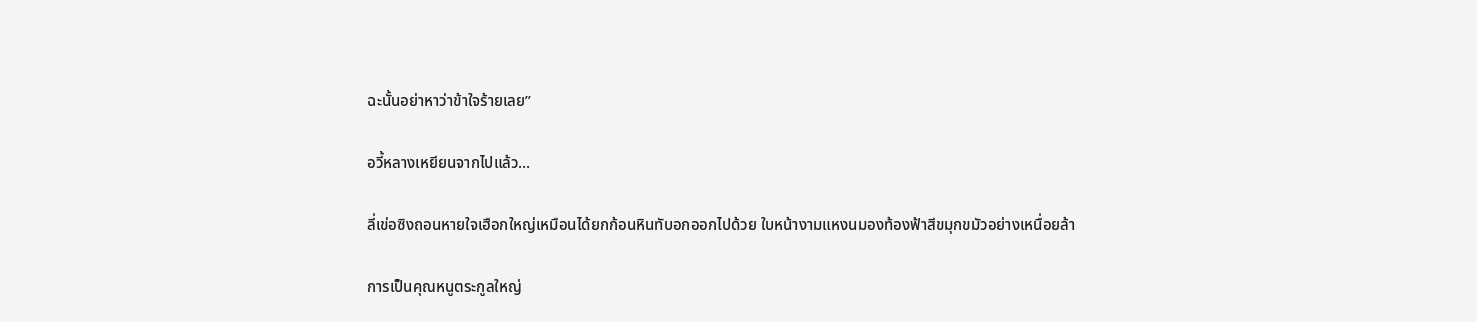ฉะนั้นอย่าหาว่าข้าใจร้ายเลย”

อวี้หลางเหยียนจากไปแล้ว…

ลี่เข่อซิงถอนหายใจเฮือกใหญ่เหมือนได้ยกก้อนหินทับอกออกไปด้วย ใบหน้างามแหงนมองท้องฟ้าสีขมุกขมัวอย่างเหนื่อยล้า

การเป็นคุณหนูตระกูลใหญ่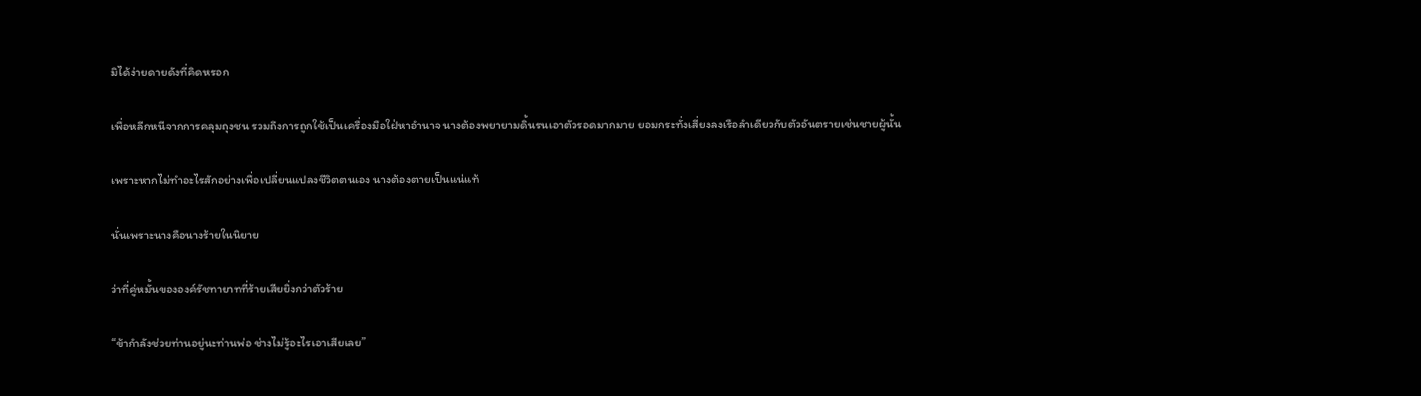มิได้ง่ายดายดังที่คิดหรอก

เพื่อหลีกหนีจากการคลุมถุงชน รวมถึงการถูกใช้เป็นเครื่องมือใฝ่หาอำนาจ นางต้องพยายามดิ้นรนเอาตัวรอดมากมาย ยอมกระทั่งเสี่ยงลงเรือลำเดียวกับตัวอันตรายเช่นชายผู้นั้น

เพราะหากไม่ทำอะไรสักอย่างเพื่อเปลี่ยนแปลงชีวิตตนเอง นางต้องตายเป็นแน่แท้

นั่นเพราะนางคือนางร้ายในนิยาย

ว่าที่คู่หมั้นขององค์รัชทายาทที่ร้ายเสียยิ่งกว่าตัวร้าย

“ข้ากำลังช่วยท่านอยู่นะท่านพ่อ ช่างไม่รู้อะไรเอาเสียเลย”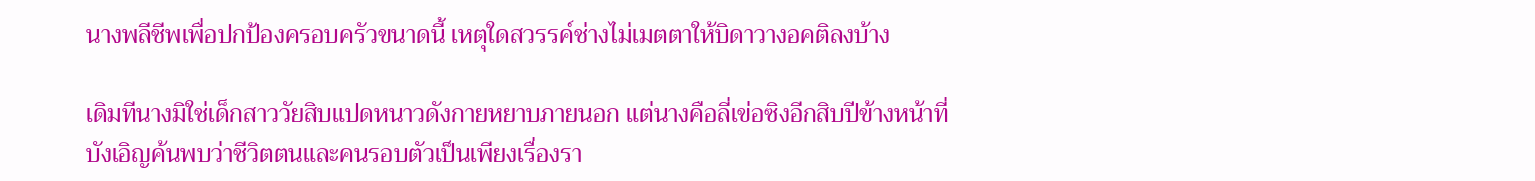นางพลีชีพเพื่อปกป้องครอบครัวขนาดนี้ เหตุใดสวรรค์ช่างไม่เมตตาให้บิดาวางอคติลงบ้าง

เดิมทีนางมิใช่เด็กสาววัยสิบแปดหนาวดังกายหยาบภายนอก แต่นางคือลี่เข่อซิงอีกสิบปีข้างหน้าที่บังเอิญค้นพบว่าชีวิตตนและคนรอบตัวเป็นเพียงเรื่องรา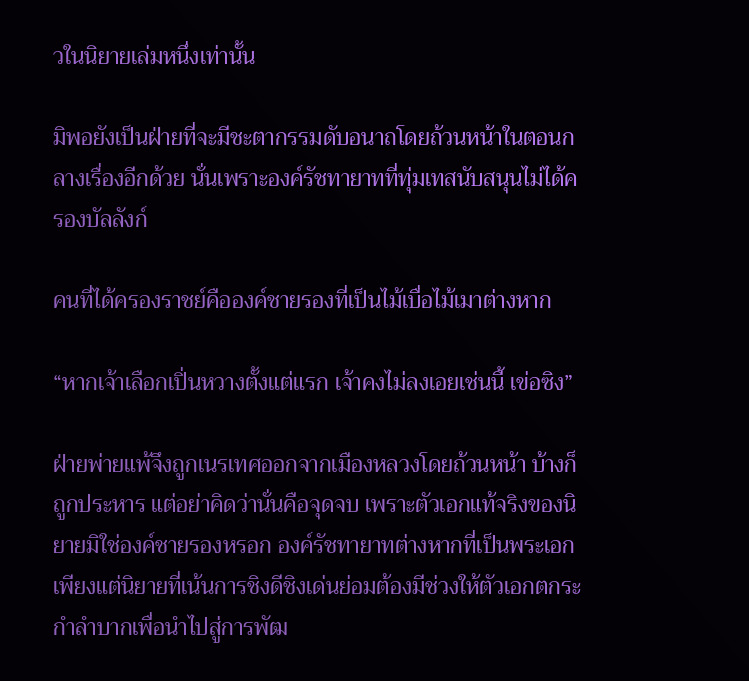วในนิยายเล่มหนึ่งเท่านั้น

มิพอยังเป็นฝ่ายที่จะมีชะตากรรมดับอนาถโดยถ้วนหน้าในตอนกลางเรื่องอีกด้วย นั่นเพราะองค์รัชทายาทที่ทุ่มเทสนับสนุนไม่ได้ครองบัลลังก์

คนที่ได้ครองราชย์คือองค์ชายรองที่เป็นไม้เบื่อไม้เมาต่างหาก

“หากเจ้าเลือกเปิ่นหวางตั้งแต่แรก เจ้าคงไม่ลงเอยเช่นนี้ เข่อซิง”

ฝ่ายพ่ายแพ้จึงถูกเนรเทศออกจากเมืองหลวงโดยถ้วนหน้า บ้างก็ถูกประหาร แต่อย่าคิดว่านั่นคือจุดจบ เพราะตัวเอกแท้จริงของนิยายมิใช่องค์ชายรองหรอก องค์รัชทายาทต่างหากที่เป็นพระเอก เพียงแต่นิยายที่เน้นการชิงดีชิงเด่นย่อมต้องมีช่วงให้ตัวเอกตกระกำลำบากเพื่อนำไปสู่การพัฒ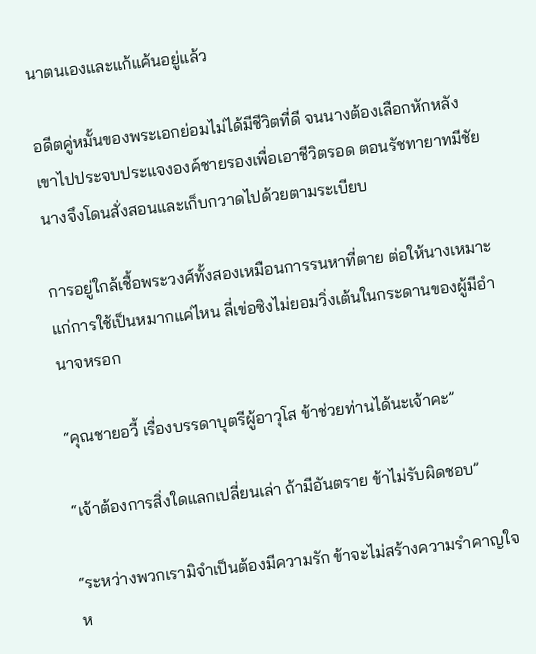นาตนเองและแก้แค้นอยู่แล้ว

อดีตคู่หมั้นของพระเอกย่อมไม่ได้มีชีวิตที่ดี จนนางต้องเลือกหักหลังเขาไปประจบประแจงองค์ชายรองเพื่อเอาชีวิตรอด ตอนรัชทายาทมีชัย นางจึงโดนสั่งสอนและเก็บกวาดไปด้วยตามระเบียบ

การอยู่ใกล้เชื้อพระวงศ์ทั้งสองเหมือนการรนหาที่ตาย ต่อให้นางเหมาะแก่การใช้เป็นหมากแค่ไหน ลี่เข่อซิงไม่ยอมวิ่งเต้นในกระดานของผู้มีอำนาจหรอก

“คุณชายอวี้ เรื่องบรรดาบุตรีผู้อาวุโส ข้าช่วยท่านได้นะเจ้าคะ”

“เจ้าต้องการสิ่งใดแลกเปลี่ยนเล่า ถ้ามีอันตราย ข้าไม่รับผิดชอบ”

“ระหว่างพวกเรามิจำเป็นต้องมีความรัก ข้าจะไม่สร้างความรำคาญใจห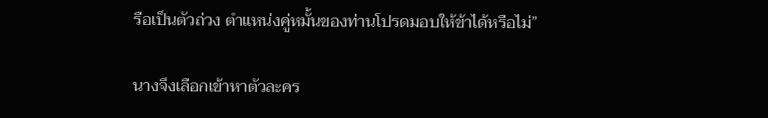รือเป็นตัวถ่วง ตำแหน่งคู่หมั้นของท่านโปรดมอบให้ข้าได้หรือไม่”

นางจึงเลือกเข้าหาตัวละคร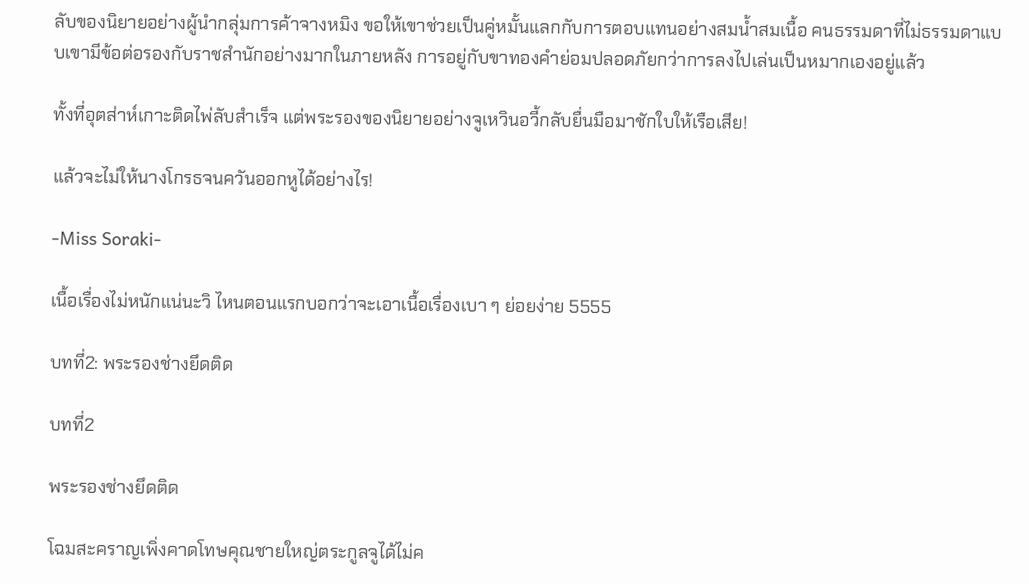ลับของนิยายอย่างผู้นำกลุ่มการค้าจางหมิง ขอให้เขาช่วยเป็นคู่หมั้นแลกกับการตอบแทนอย่างสมน้ำสมเนื้อ คนธรรมดาที่ไม่ธรรมดาแบบเขามีข้อต่อรองกับราชสำนักอย่างมากในภายหลัง การอยู่กับขาทองคำย่อมปลอดภัยกว่าการลงไปเล่นเป็นหมากเองอยู่แล้ว

ทั้งที่อุตส่าห์เกาะติดไพ่ลับสำเร็จ แต่พระรองของนิยายอย่างจูเหวินอวี้กลับยื่นมือมาชักใบให้เรือเสีย!

แล้วจะไม่ให้นางโกรธจนควันออกหูได้อย่างไร!

-Miss Soraki-

เนื้อเรื่องไม่หนักแน่นะวิ ไหนตอนแรกบอกว่าจะเอาเนื้อเรื่องเบา ๆ ย่อยง่าย 5555

บทที่2: พระรองช่างยึดติด

บทที่2

พระรองช่างยึดติด

โฉมสะคราญเพิ่งคาดโทษคุณชายใหญ่ตระกูลจูได้ไม่ค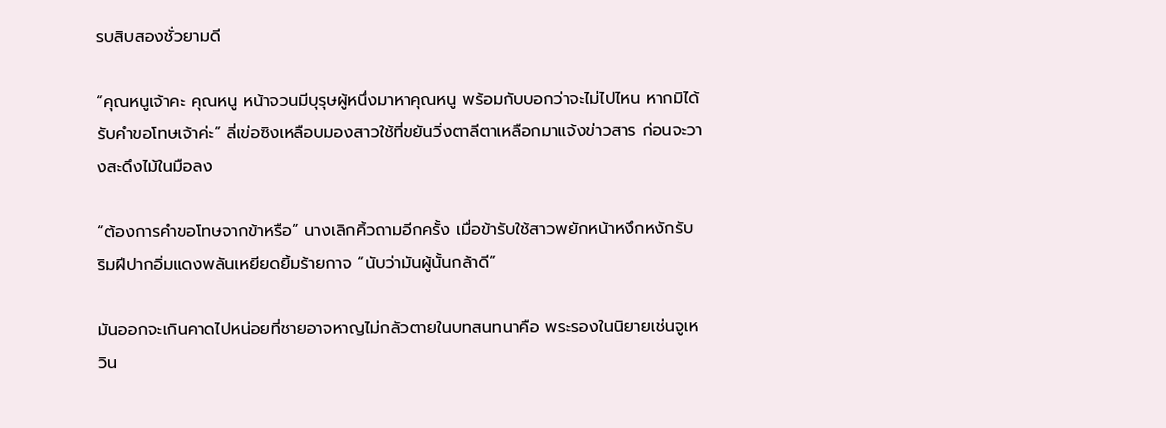รบสิบสองชั่วยามดี

“คุณหนูเจ้าคะ คุณหนู หน้าจวนมีบุรุษผู้หนึ่งมาหาคุณหนู พร้อมกับบอกว่าจะไม่ไปไหน หากมิได้รับคำขอโทษเจ้าค่ะ” ลี่เข่อซิงเหลือบมองสาวใช้ที่ขยันวิ่งตาลีตาเหลือกมาแจ้งข่าวสาร ก่อนจะวางสะดึงไม้ในมือลง

“ต้องการคำขอโทษจากข้าหรือ” นางเลิกคิ้วถามอีกครั้ง เมื่อข้ารับใช้สาวพยักหน้าหงึกหงักรับ ริมฝีปากอิ่มแดงพลันเหยียดยิ้มร้ายกาจ “นับว่ามันผู้นั้นกล้าดี”

มันออกจะเกินคาดไปหน่อยที่ชายอาจหาญไม่กลัวตายในบทสนทนาคือ พระรองในนิยายเช่นจูเหวิน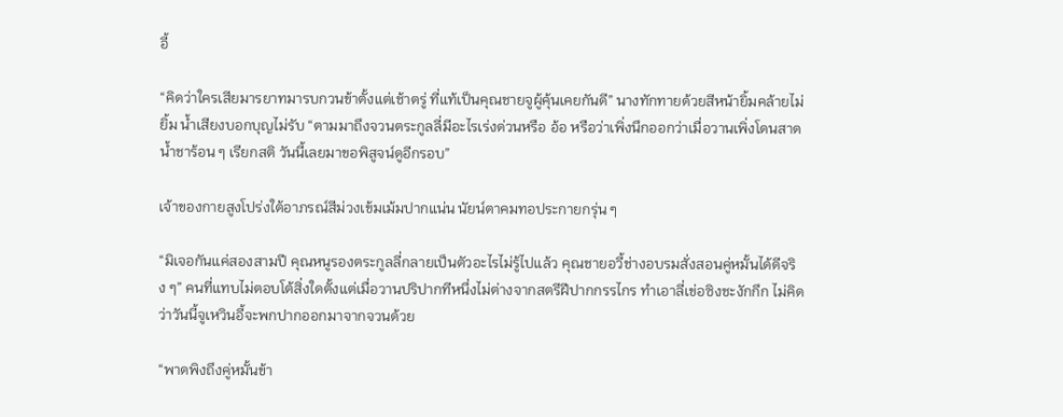อี้

“คิดว่าใครเสียมารยาทมารบกวนข้าตั้งแต่เช้าตรู่ ที่แท้เป็นคุณชายจูผู้คุ้นเคยกันดี” นางทักทายด้วยสีหน้ายิ้มคล้ายไม่ยิ้ม น้ำเสียงบอกบุญไม่รับ “ตามมาถึงจวนตระกูลลี่มีอะไรเร่งด่วนหรือ อ้อ หรือว่าเพิ่งนึกออกว่าเมื่อวานเพิ่งโดนสาดน้ำชาร้อน ๆ เรียกสติ วันนี้เลยมาขอพิสูจน์ดูอีกรอบ”

เจ้าของกายสูงโปร่งใต้อาภรณ์สีม่วงเข้มเม้มปากแน่น นัยน์ตาคมทอประกายกรุ่น ๆ

“มิเจอกันแค่สองสามปี คุณหนูรองตระกูลลี่กลายเป็นตัวอะไรไม่รู้ไปแล้ว คุณชายอวี้ช่างอบรมสั่งสอนคู่หมั้นได้ดีจริง ๆ” คนที่แทบไม่ตอบโต้สิ่งใดตั้งแต่เมื่อวานปริปากทีหนึ่งไม่ต่างจากสตรีฝีปากกรรไกร ทำเอาลี่เข่อซิงชะงักกึก ไม่คิดว่าวันนี้จูเหวินอี้จะพกปากออกมาจากจวนด้วย

“พาดพิงถึงคู่หมั้นข้า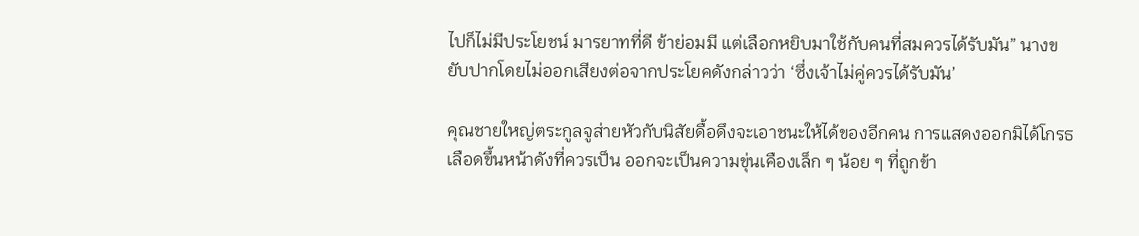ไปก็ไม่มีประโยชน์ มารยาทที่ดี ข้าย่อมมี แต่เลือกหยิบมาใช้กับคนที่สมควรได้รับมัน” นางขยับปากโดยไม่ออกเสียงต่อจากประโยคดังกล่าวว่า ‘ซึ่งเจ้าไม่คู่ควรได้รับมัน’

คุณชายใหญ่ตระกูลจูส่ายหัวกับนิสัยดื้อดึงจะเอาชนะให้ได้ของอีกคน การแสดงออกมิได้โกรธเลือดขึ้นหน้าดังที่ควรเป็น ออกจะเป็นความขุ่นเคืองเล็ก ๆ น้อย ๆ ที่ถูกข้า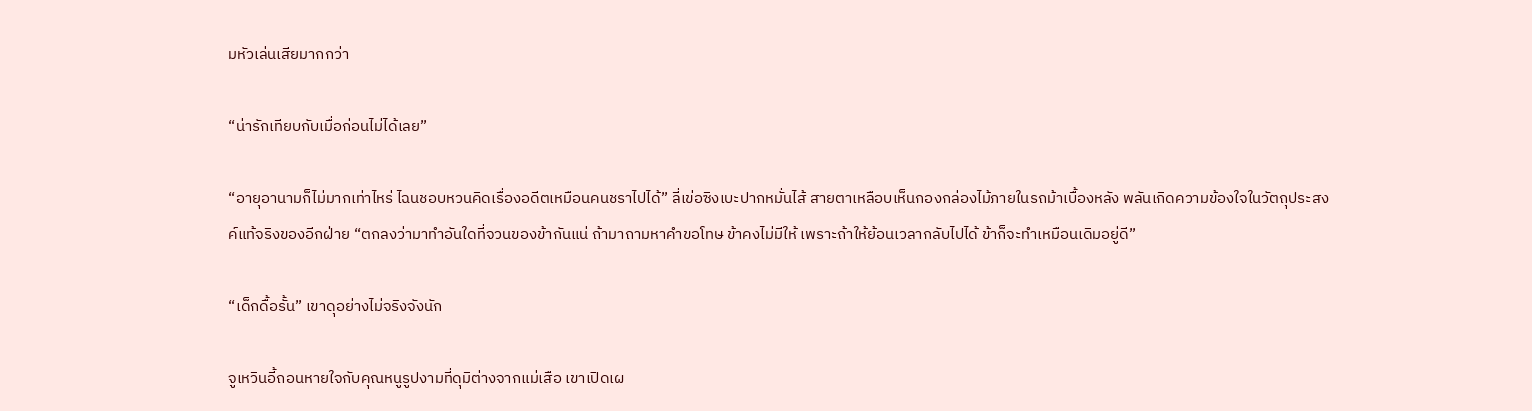มหัวเล่นเสียมากกว่า

“น่ารักเทียบกับเมื่อก่อนไม่ได้เลย”

“อายุอานามก็ไม่มากเท่าไหร่ ไฉนชอบหวนคิดเรื่องอดีตเหมือนคนชราไปได้” ลี่เข่อซิงเบะปากหมั่นไส้ สายตาเหลือบเห็นกองกล่องไม้ภายในรถม้าเบื้องหลัง พลันเกิดความข้องใจในวัตถุประสงค์แท้จริงของอีกฝ่าย “ตกลงว่ามาทำอันใดที่จวนของข้ากันแน่ ถ้ามาถามหาคำขอโทษ ข้าคงไม่มีให้ เพราะถ้าให้ย้อนเวลากลับไปได้ ข้าก็จะทำเหมือนเดิมอยู่ดี”

“เด็กดื้อรั้น” เขาดุอย่างไม่จริงจังนัก

จูเหวินอี้ถอนหายใจกับคุณหนูรูปงามที่ดุมิต่างจากแม่เสือ เขาเปิดเผ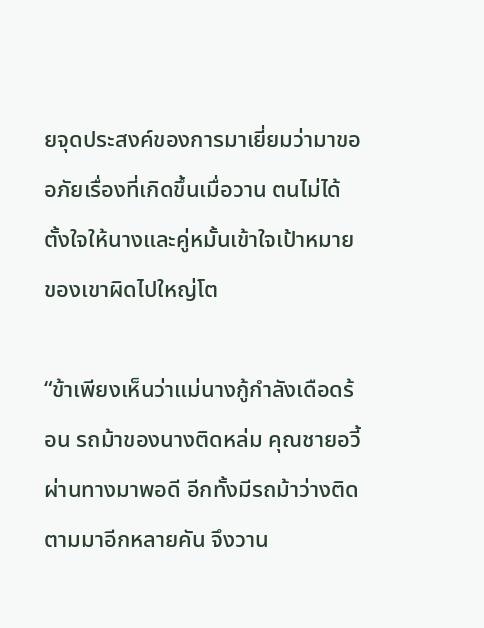ยจุดประสงค์ของการมาเยี่ยมว่ามาขออภัยเรื่องที่เกิดขึ้นเมื่อวาน ตนไม่ได้ตั้งใจให้นางและคู่หมั้นเข้าใจเป้าหมายของเขาผิดไปใหญ่โต

“ข้าเพียงเห็นว่าแม่นางกู้กำลังเดือดร้อน รถม้าของนางติดหล่ม คุณชายอวี้ผ่านทางมาพอดี อีกทั้งมีรถม้าว่างติดตามมาอีกหลายคัน จึงวาน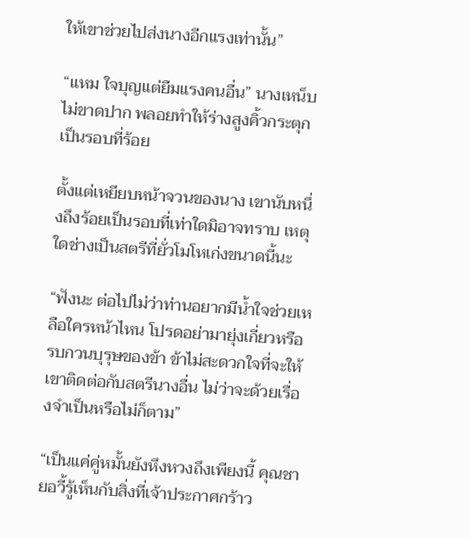ให้เขาช่วยไปส่งนางอีกแรงเท่านั้น”

“แหม ใจบุญแต่ยืมแรงคนอื่น” นางเหน็บไม่ขาดปาก พลอยทำให้ร่างสูงคิ้วกระตุกเป็นรอบที่ร้อย

ตั้งแต่เหยียบหน้าจวนของนาง เขานับหนึ่งถึงร้อยเป็นรอบที่เท่าใดมิอาจทราบ เหตุใดช่างเป็นสตรีที่ยั่วโมโหเก่งขนาดนี้นะ

“ฟังนะ ต่อไปไม่ว่าท่านอยากมีน้ำใจช่วยเหลือใครหน้าไหน โปรดอย่ามายุ่งเกี่ยวหรือรบกวนบุรุษของข้า ข้าไม่สะดวกใจที่จะให้เขาติดต่อกับสตรีนางอื่น ไม่ว่าจะด้วยเรื่องจำเป็นหรือไม่ก็ตาม”

“เป็นแค่คู่หมั้นยังหึงหวงถึงเพียงนี้ คุณชายอวี้รู้เห็นกับสิ่งที่เจ้าประกาศกร้าว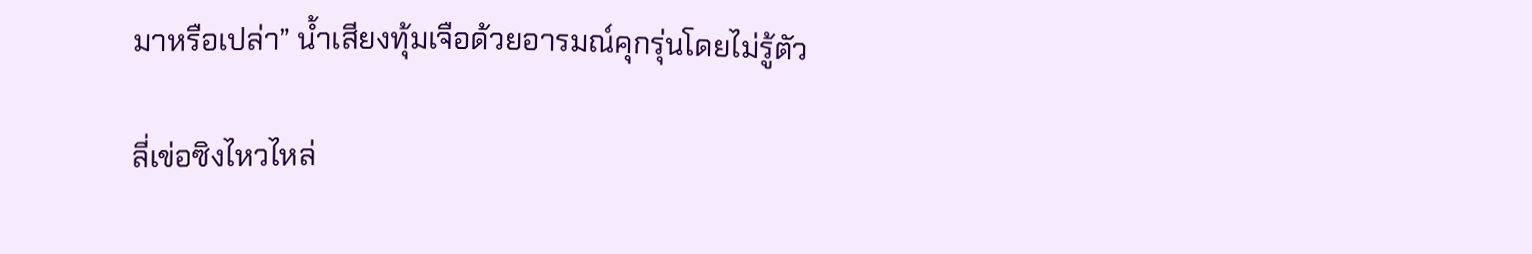มาหรือเปล่า” น้ำเสียงทุ้มเจือด้วยอารมณ์คุกรุ่นโดยไม่รู้ตัว

ลี่เข่อซิงไหวไหล่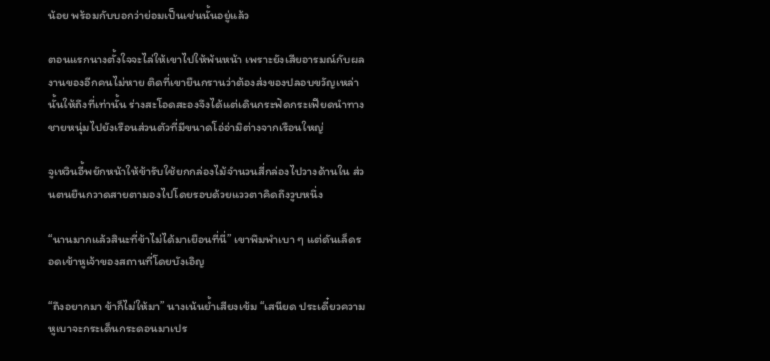น้อย พร้อมกับบอกว่าย่อมเป็นเช่นนั้นอยู่แล้ว

ตอนแรกนางตั้งใจจะไล่ให้เขาไปให้พ้นหน้า เพราะยังเสียอารมณ์กับผลงานของอีกคนไม่หาย ติดที่เขายืนกรานว่าต้องส่งของปลอบขวัญเหล่านั้นให้ถึงที่เท่านั้น ร่างสะโอดสะองจึงได้แต่เดินกระฟัดกระเฟียดนำทางชายหนุ่มไปยังเรือนส่วนตัวที่มีขนาดโอ่อ่ามิต่างจากเรือนใหญ่

จูเหวินอี้พยักหน้าให้ข้ารับใช้ยกกล่องไม้จำนวนสี่กล่องไปวางด้านใน ส่วนตนยืนกวาดสายตามองไปโดยรอบด้วยแววตาคิดถึงวูบหนึ่ง

“นานมากแล้วสินะที่ข้าไม่ได้มาเยือนที่นี่” เขาพึมพำเบา ๆ แต่ดันเล็ดรอดเข้าหูเจ้าของสถานที่โดยบังเอิญ

“ถึงอยากมา ข้าก็ไม่ให้มา” นางเน้นย้ำเสียงเข้ม “เสนียด ประเดี๋ยวความหูเบาจะกระเด็นกระดอนมาเปร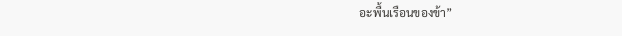อะพื้นเรือนของข้า”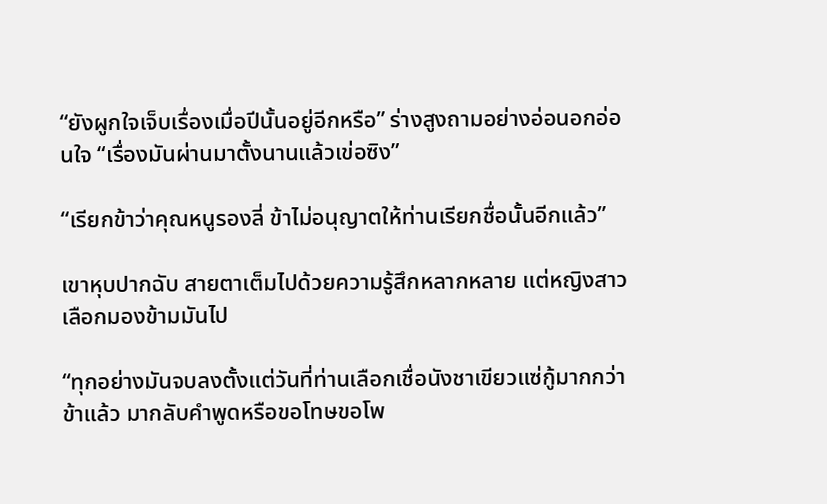“ยังผูกใจเจ็บเรื่องเมื่อปีนั้นอยู่อีกหรือ” ร่างสูงถามอย่างอ่อนอกอ่อนใจ “เรื่องมันผ่านมาตั้งนานแล้วเข่อซิง”

“เรียกข้าว่าคุณหนูรองลี่ ข้าไม่อนุญาตให้ท่านเรียกชื่อนั้นอีกแล้ว”

เขาหุบปากฉับ สายตาเต็มไปด้วยความรู้สึกหลากหลาย แต่หญิงสาวเลือกมองข้ามมันไป

“ทุกอย่างมันจบลงตั้งแต่วันที่ท่านเลือกเชื่อนังชาเขียวแซ่กู้มากกว่าข้าแล้ว มากลับคำพูดหรือขอโทษขอโพ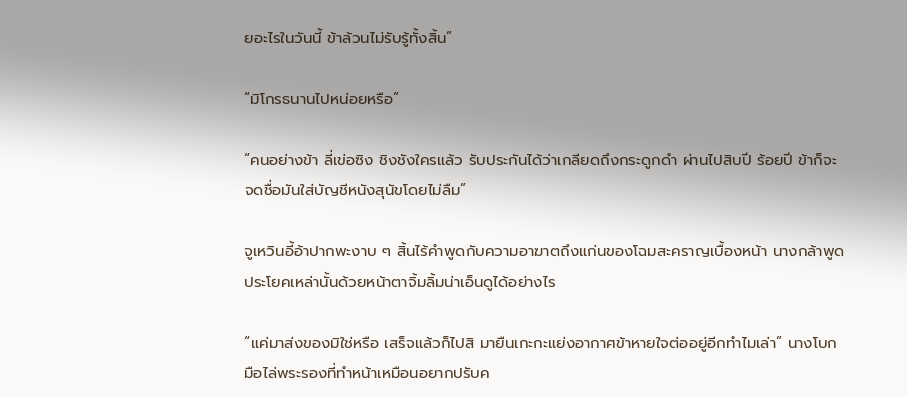ยอะไรในวันนี้ ข้าล้วนไม่รับรู้ทั้งสิ้น”

“มิโกรธนานไปหน่อยหรือ”

“คนอย่างข้า ลี่เข่อซิง ชิงชังใครแล้ว รับประกันได้ว่าเกลียดถึงกระดูกดำ ผ่านไปสิบปี ร้อยปี ข้าก็จะจดชื่อมันใส่บัญชีหนังสุนัขโดยไม่ลืม”

จูเหวินอี้อ้าปากพะงาบ ๆ สิ้นไร้คำพูดกับความอาฆาตถึงแก่นของโฉมสะคราญเบื้องหน้า นางกล้าพูดประโยคเหล่านั้นด้วยหน้าตาจิ้มลิ้มน่าเอ็นดูได้อย่างไร

“แค่มาส่งของมิใช่หรือ เสร็จแล้วก็ไปสิ มายืนเกะกะแย่งอากาศข้าหายใจต่ออยู่อีกทำไมเล่า” นางโบกมือไล่พระรองที่ทำหน้าเหมือนอยากปรับค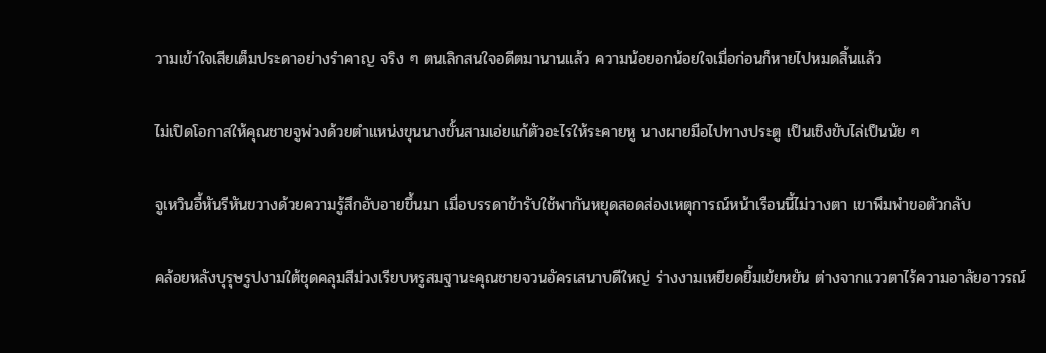วามเข้าใจเสียเต็มประดาอย่างรำคาญ จริง ๆ ตนเลิกสนใจอดีตมานานแล้ว ความน้อยอกน้อยใจเมื่อก่อนก็หายไปหมดสิ้นแล้ว

ไม่เปิดโอกาสให้คุณชายจูพ่วงด้วยตำแหน่งขุนนางขั้นสามเอ่ยแก้ตัวอะไรให้ระคายหู นางผายมือไปทางประตู เป็นเชิงขับไล่เป็นนัย ๆ

จูเหวินอี้หันรีหันขวางด้วยความรู้สึกอับอายขึ้นมา เมื่อบรรดาข้ารับใช้พากันหยุดสอดส่องเหตุการณ์หน้าเรือนนี้ไม่วางตา เขาพึมพำขอตัวกลับ

คล้อยหลังบุรุษรูปงามใต้ชุดคลุมสีม่วงเรียบหรูสมฐานะคุณชายจวนอัครเสนาบดีใหญ่ ร่างงามเหยียดยิ้มเย้ยหยัน ต่างจากแววตาไร้ความอาลัยอาวรณ์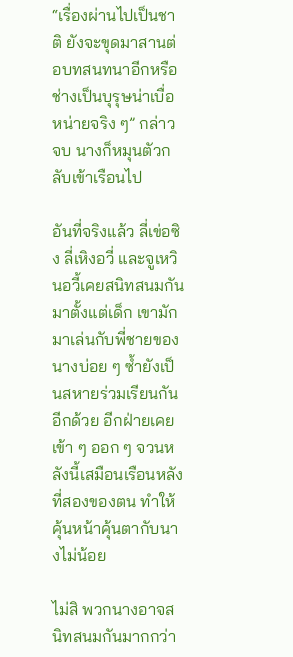“เรื่องผ่านไปเป็นชาติ ยังจะขุดมาสานต่อบทสนทนาอีกหรือ ช่างเป็นบุรุษน่าเบื่อหน่ายจริง ๆ” กล่าวจบ นางก็หมุนตัวกลับเข้าเรือนไป

อันที่จริงแล้ว ลี่เข่อซิง ลี่เหิงอวี่ และจูเหวินอวี้เคยสนิทสนมกันมาตั้งแต่เด็ก เขามักมาเล่นกับพี่ชายของนางบ่อย ๆ ซ้ำยังเป็นสหายร่วมเรียนกันอีกด้วย อีกฝ่ายเคยเข้า ๆ ออก ๆ จวนหลังนี้เสมือนเรือนหลังที่สองของตน ทำให้คุ้นหน้าคุ้นตากับนางไม่น้อย

ไม่สิ พวกนางอาจสนิทสนมกันมากกว่า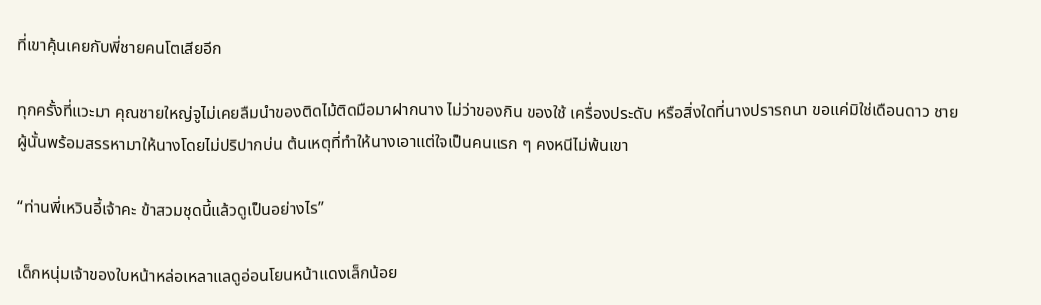ที่เขาคุ้นเคยกับพี่ชายคนโตเสียอีก

ทุกครั้งที่แวะมา คุณชายใหญ่จูไม่เคยลืมนำของติดไม้ติดมือมาฝากนาง ไม่ว่าของกิน ของใช้ เครื่องประดับ หรือสิ่งใดที่นางปรารถนา ขอแค่มิใช่เดือนดาว ชายผู้นั้นพร้อมสรรหามาให้นางโดยไม่ปริปากบ่น ต้นเหตุที่ทำให้นางเอาแต่ใจเป็นคนแรก ๆ คงหนีไม่พ้นเขา

“ท่านพี่เหวินอี้เจ้าคะ ข้าสวมชุดนี้แล้วดูเป็นอย่างไร”

เด็กหนุ่มเจ้าของใบหน้าหล่อเหลาแลดูอ่อนโยนหน้าแดงเล็กน้อย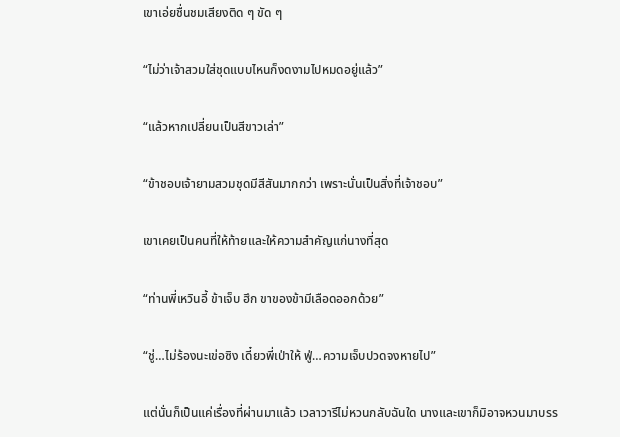เขาเอ่ยชื่นชมเสียงติด ๆ ขัด ๆ

“ไม่ว่าเจ้าสวมใส่ชุดแบบไหนก็งดงามไปหมดอยู่แล้ว”

“แล้วหากเปลี่ยนเป็นสีขาวเล่า”

“ข้าชอบเจ้ายามสวมชุดมีสีสันมากกว่า เพราะนั่นเป็นสิ่งที่เจ้าชอบ”

เขาเคยเป็นคนที่ให้ท้ายและให้ความสำคัญแก่นางที่สุด

“ท่านพี่เหวินอี้ ข้าเจ็บ ฮึก ขาของข้ามีเลือดออกด้วย”

“ชู่…ไม่ร้องนะเข่อซิง เดี๋ยวพี่เป่าให้ ฟู่…ความเจ็บปวดจงหายไป”

แต่นั่นก็เป็นแค่เรื่องที่ผ่านมาแล้ว เวลาวารีไม่หวนกลับฉันใด นางและเขาก็มิอาจหวนมาบรร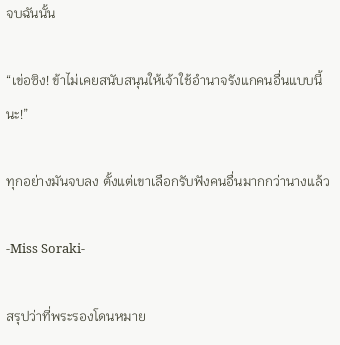จบฉันนั้น

“เข่อซิง! ข้าไม่เคยสนับสนุนให้เจ้าใช้อำนาจรังแกคนอื่นแบบนี้นะ!”

ทุกอย่างมันจบลง ตั้งแต่เขาเลือกรับฟังคนอื่นมากกว่านางแล้ว

-Miss Soraki-

สรุปว่าที่พระรองโดนหมาย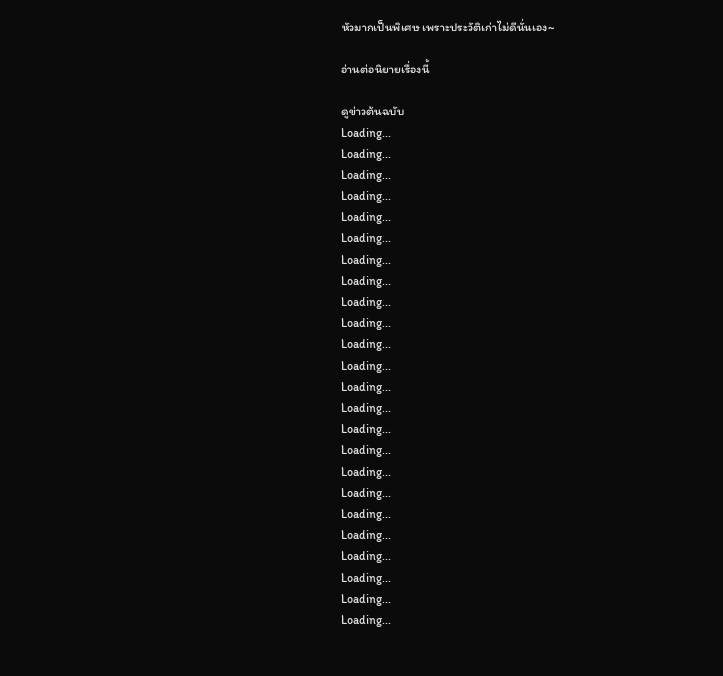หัวมากเป็นพิเศษ เพราะประวัติเก่าไม่ดีนั่นเอง~

อ่านต่อนิยายเรื่องนี้

ดูข่าวต้นฉบับ
Loading...
Loading...
Loading...
Loading...
Loading...
Loading...
Loading...
Loading...
Loading...
Loading...
Loading...
Loading...
Loading...
Loading...
Loading...
Loading...
Loading...
Loading...
Loading...
Loading...
Loading...
Loading...
Loading...
Loading...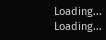Loading...
Loading...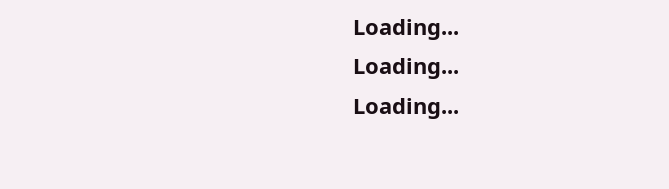Loading...
Loading...
Loading...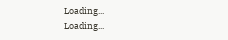Loading...
Loading...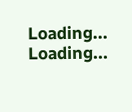Loading...
Loading...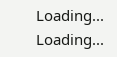Loading...
Loading...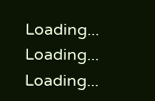Loading...
Loading...
Loading...